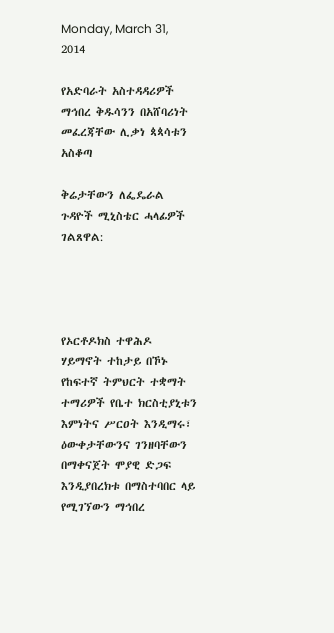Monday, March 31, 2014

የአድባራት አስተዳዳሪዎች ማኅበረ ቅዱሳንን በአሸባሪነት መፈረጃቸው ሊቃነ ጳጳሳቱን አስቆጣ

ቅሬታቸውን ለፌዴራል ጉዳዮች ሚኒስቴር ሓላፊዎች ገልጸዋል:




የኦርቶዶክስ ተዋሕዶ ሃይማኖት ተከታይ በኾኑ የከፍተኛ ትምህርት ተቋማት ተማሪዎች የቤተ ክርስቲያኒቱን እምነትና ሥርዐት እንዲማሩ፣ ዕውቀታቸውንና ገንዘባቸውን በማቀናጀት ሞያዊ ድጋፍ እንዲያበረክቱ በማስተባበር ላይ የሚገኘውን ማኅበረ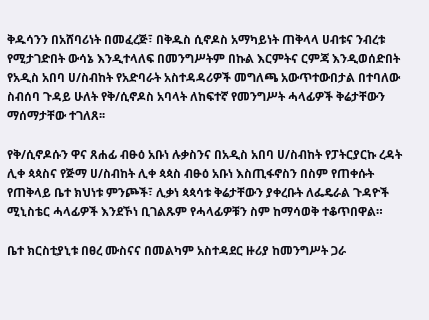ቅዱሳንን በአሸባሪነት በመፈረጅ፣ በቅዱስ ሲኖዶስ አማካይነት ጠቅላላ ሀብቱና ንብረቱ የሚታገድበት ውሳኔ እንዲተላለፍ በመንግሥትም በኩል እርምትና ርምጃ እንዲወሰድበት የአዲስ አበባ ሀ/ስብከት የአድባራት አስተዳዳሪዎች መግለጫ አውጥተውበታል በተባለው ስብሰባ ጉዳይ ሁለት የቅ/ሲኖዶስ አባላት ለከፍተኛ የመንግሥት ሓላፊዎች ቅሬታቸውን ማሰማታቸው ተገለጸ፡፡

የቅ/ሲኖዶሱን ዋና ጸሐፊ ብፁዕ አቡነ ሉቃስንና በአዲስ አበባ ሀ/ስብከት የፓትርያርኩ ረዳት ሊቀ ጳጳስና የጅማ ሀ/ስብከት ሊቀ ጳጳስ ብፁዕ አቡነ እስጢፋኖስን በስም የጠቀሱት የጠቅላይ ቤተ ክህነቱ ምንጮች፣ ሊቃነ ጳጳሳቱ ቅሬታቸውን ያቀረቡት ለፌዴራል ጉዳዮች ሚኒስቴር ሓላፊዎች እንደኾነ ቢገልጹም የሓላፊዎቹን ስም ከማሳወቅ ተቆጥበዋል።

ቤተ ክርስቲያኒቱ በፀረ ሙስናና በመልካም አስተዳደር ዙሪያ ከመንግሥት ጋራ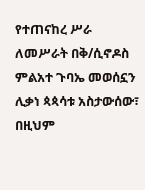የተጠናከረ ሥራ ለመሥራት በቅ/ሲኖዶስ ምልአተ ጉባኤ መወሰኗን ሊቃነ ጳጳሳቱ አስታውሰው፣ በዚህም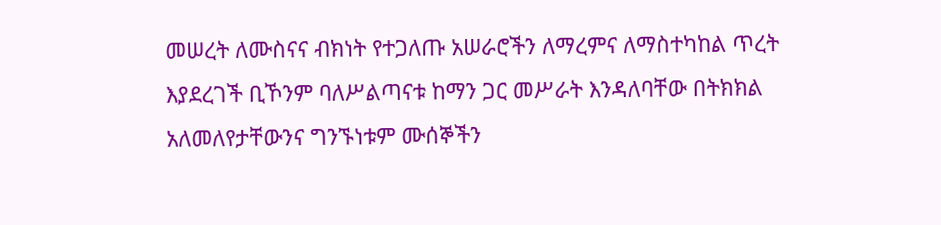መሠረት ለሙስናና ብክነት የተጋለጡ አሠራሮችን ለማረምና ለማስተካከል ጥረት እያደረገች ቢኾንም ባለሥልጣናቱ ከማን ጋር መሥራት እንዳለባቸው በትክክል አለመለየታቸውንና ግንኙነቱም ሙሰኞችን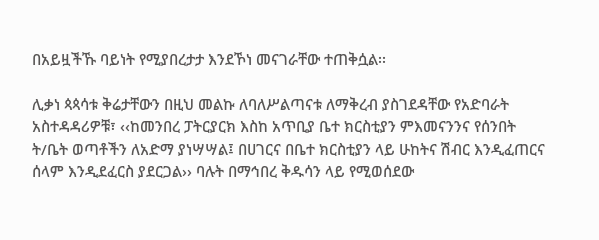በአይዟችኹ ባይነት የሚያበረታታ እንደኾነ መናገራቸው ተጠቅሷል፡፡

ሊቃነ ጳጳሳቱ ቅሬታቸውን በዚህ መልኩ ለባለሥልጣናቱ ለማቅረብ ያስገደዳቸው የአድባራት አስተዳዳሪዎቹ፣ ‹‹ከመንበረ ፓትርያርክ እስከ አጥቢያ ቤተ ክርስቲያን ምእመናንንና የሰንበት ት/ቤት ወጣቶችን ለአድማ ያነሣሣል፤ በሀገርና በቤተ ክርስቲያን ላይ ሁከትና ሽብር እንዲፈጠርና ሰላም እንዲደፈርስ ያደርጋል›› ባሉት በማኅበረ ቅዱሳን ላይ የሚወሰደው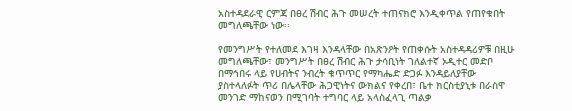አስተዳደራዊ ርምጃ በፀረ ሽብር ሕጉ መሠረት ተጠናክሮ እንዲቀጥል የጠየቁበት መግለጫቸው ነው፡፡

የመንግሥት የተለመደ እገዛ እንዳላቸው በአጽንዖት የጠቀሱት አስተዳዳሪዎቹ በዚሁ መግለጫቸው፣ መንግሥት በፀረ ሽብር ሕጉ ታሳቢነት ገለልተኛ ኦዲተር መድቦ በማኅበሩ ላይ የሀብትና ንብረት ቁጥጥር የማካሔድ ድጋፉ እንዳይለያቸው ያስተላለፉት ጥሪ በሌላቸው ሕጋዊነትና ውክልና የቀረበ፣ ቤተ ክርስቲያኒቱ በራስዋ መንገድ ማከናወን በሚገባት ተግባር ላይ አላስፈላጊ ጣልቃ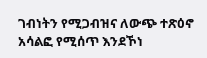ገብነትን የሚጋብዝና ለውጭ ተጽዕኖ አሳልፎ የሚሰጥ እንደኾነ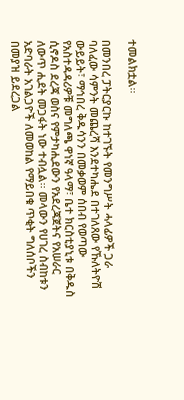ተመልክቷል፡፡

በመንበረ ፓትርያርኩ ከተገኙት የመንግሥት ሓላፊዎች ጋራ ባለፈው ሳምንት መጨረሻ እንደተካሔደ በተገለጸው የኹለትዮሽ ውይይት፣ ማኅበረ ቅዱሳንን በመቃወም ሰበብ የወጣው የአስተዳዳሪዎቹ መግለጫ ዋነኛ ዓላማ፣ ቤተ ክርስቲያኒቱ በቅዱስ ሲኖዶስ ደረጃ ወስና የምታካሒደውን የአደረጃጀትና የአሠራር ለውጥ ሒደት መጋፋት ነው ተብሏል፡፡ መላውን የሀገረ ስብከቱን አድባራት አገልጋዮች ለመወከል የማይበቁ ጥቂት ግለሰቦችን በመያዝ ይደረጋል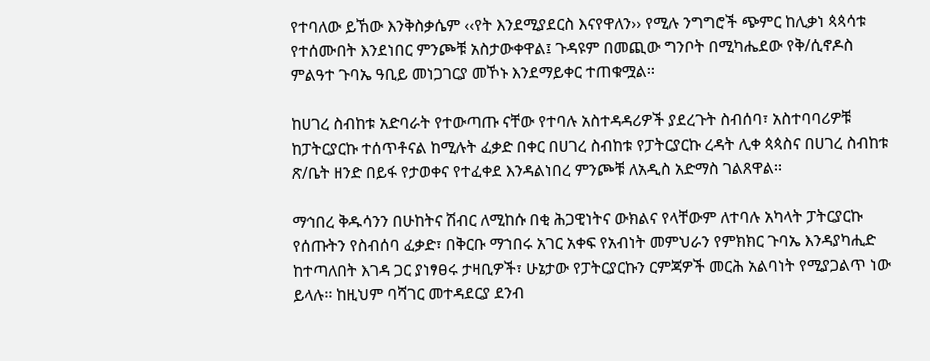የተባለው ይኸው እንቅስቃሴም ‹‹የት እንደሚያደርስ እናየዋለን›› የሚሉ ንግግሮች ጭምር ከሊቃነ ጳጳሳቱ የተሰሙበት እንደነበር ምንጮቹ አስታውቀዋል፤ ጉዳዩም በመጪው ግንቦት በሚካሔደው የቅ/ሲኖዶስ ምልዓተ ጉባኤ ዓቢይ መነጋገርያ መኾኑ እንደማይቀር ተጠቁሟል፡፡

ከሀገረ ስብከቱ አድባራት የተውጣጡ ናቸው የተባሉ አስተዳዳሪዎች ያደረጉት ስብሰባ፣ አስተባባሪዎቹ ከፓትርያርኩ ተሰጥቶናል ከሚሉት ፈቃድ በቀር በሀገረ ስብከቱ የፓትርያርኩ ረዳት ሊቀ ጳጳስና በሀገረ ስብከቱ ጽ/ቤት ዘንድ በይፋ የታወቀና የተፈቀደ እንዳልነበረ ምንጮቹ ለአዲስ አድማስ ገልጸዋል፡፡

ማኅበረ ቅዱሳንን በሁከትና ሽብር ለሚከሱ በቂ ሕጋዊነትና ውክልና የላቸውም ለተባሉ አካላት ፓትርያርኩ የሰጡትን የስብሰባ ፈቃድ፣ በቅርቡ ማኀበሩ አገር አቀፍ የአብነት መምህራን የምክክር ጉባኤ እንዳያካሒድ ከተጣለበት እገዳ ጋር ያነፃፀሩ ታዛቢዎች፣ ሁኔታው የፓትርያርኩን ርምጃዎች መርሕ አልባነት የሚያጋልጥ ነው ይላሉ፡፡ ከዚህም ባሻገር መተዳደርያ ደንብ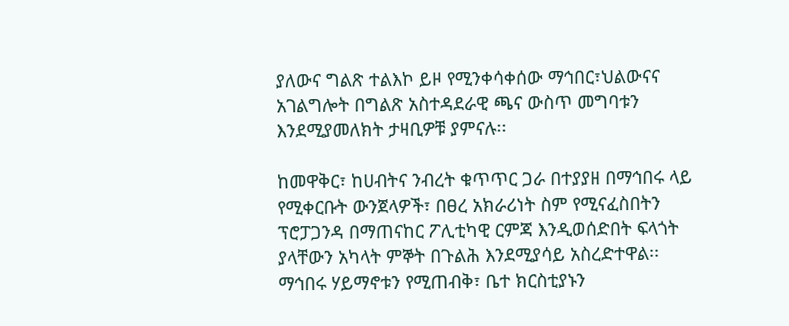ያለውና ግልጽ ተልእኮ ይዞ የሚንቀሳቀሰው ማኅበር፣ህልውናና አገልግሎት በግልጽ አስተዳደራዊ ጫና ውስጥ መግባቱን እንደሚያመለክት ታዛቢዎቹ ያምናሉ፡፡

ከመዋቅር፣ ከሀብትና ንብረት ቁጥጥር ጋራ በተያያዘ በማኅበሩ ላይ የሚቀርቡት ውንጀላዎች፣ በፀረ አክራሪነት ስም የሚናፈስበትን ፕሮፓጋንዳ በማጠናከር ፖሊቲካዊ ርምጃ እንዲወሰድበት ፍላጎት ያላቸውን አካላት ምኞት በጉልሕ እንደሚያሳይ አስረድተዋል፡፡ ማኅበሩ ሃይማኖቱን የሚጠብቅ፣ ቤተ ክርስቲያኑን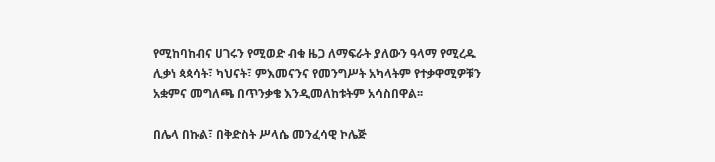የሚከባከብና ሀገሩን የሚወድ ብቁ ዜጋ ለማፍራት ያለውን ዓላማ የሚረዱ ሊቃነ ጳጳሳት፣ ካህናት፣ ምእመናንና የመንግሥት አካላትም የተቃዋሚዎቹን አቋምና መግለጫ በጥንቃቄ እንዲመለከቱትም አሳስበዋል፡፡

በሌላ በኩል፣ በቅድስት ሥላሴ መንፈሳዊ ኮሌጅ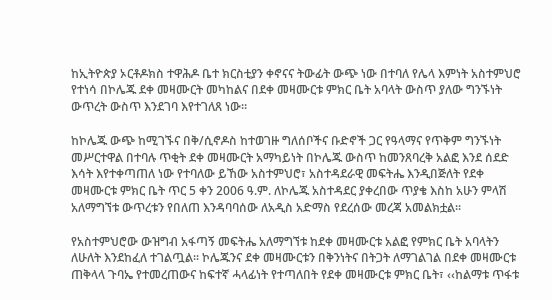ከኢትዮጵያ ኦርቶዶክስ ተዋሕዶ ቤተ ክርስቲያን ቀኖናና ትውፊት ውጭ ነው በተባለ የሌላ እምነት አስተምህሮ የተነሳ በኮሌጁ ደቀ መዛሙርት መካከልና በደቀ መዛሙርቱ ምክር ቤት አባላት ውስጥ ያለው ግንኙነት ውጥረት ውስጥ እንደገባ እየተገለጸ ነው፡፡

ከኮሌጁ ውጭ ከሚገኙና በቅ/ሲኖዶስ ከተወገዙ ግለሰቦችና ቡድኖች ጋር የዓላማና የጥቅም ግንኙነት መሥርተዋል በተባሉ ጥቂት ደቀ መዛሙርት አማካይነት በኮሌጁ ውስጥ ከመንጸባረቅ አልፎ እንደ ሰደድ እሳት እየተቀጣጠለ ነው የተባለው ይኸው አስተምህሮ፣ አስተዳደራዊ መፍትሔ እንዲበጅለት የደቀ መዛሙርቱ ምክር ቤት ጥር 5 ቀን 2006 ዓ.ም. ለኮሌጁ አስተዳደር ያቀረበው ጥያቄ እስከ አሁን ምላሽ አለማግኘቱ ውጥረቱን የበለጠ እንዳባባሰው ለአዲስ አድማስ የደረሰው መረጃ አመልክቷል፡፡

የአስተምህሮው ውዝግብ አፋጣኝ መፍትሔ አለማግኘቱ ከደቀ መዛሙርቱ አልፎ የምክር ቤት አባላትን ለሁለት እንደከፈለ ተገልጧል፡፡ ኮሌጁንና ደቀ መዛሙርቱን በቅንነትና በትጋት ለማገልገል በደቀ መዛሙርቱ ጠቅላላ ጉባኤ የተመረጠውና ከፍተኛ ሓላፊነት የተጣለበት የደቀ መዛሙርቱ ምክር ቤት፣ ‹‹ከልማቱ ጥፋቱ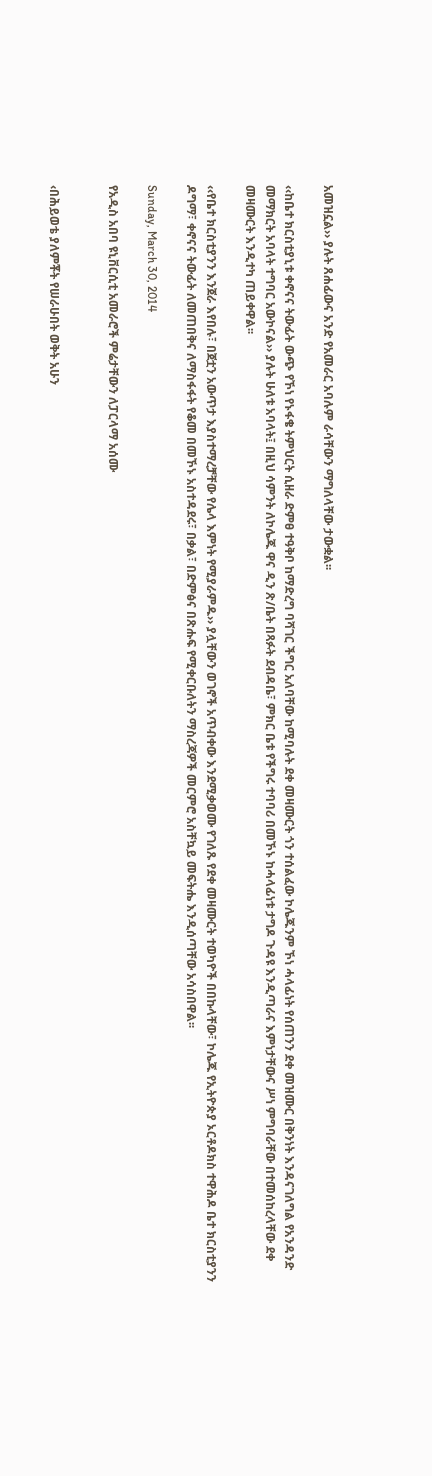አመዝኗል›› ያሉት ጸሐፊውና አንድ የአመራር አባሉም ራሳቸውን ማግለላቸው ታውቋል፡፡

‹‹ከቤተ ክርስቲያኒቱ ቀኖናና ትውፊት ውጭ የኾነ የኑፋቄ ትምህርት ሲዘራ ድምፀ ተዓቅቦ ከማድረግ ባሻገር ችግር አለባቸው ከሚባሉት ደቀ መዛሙርት ጎን ተሰልፈው ኮሌጁንም ኾነ ሓላፊነት የሰጠንን ደቀ መዝሙር በቅንነት እንዳናገለግል የአንዳንድ መማክርት አባላት ተግባር አውኮናል›› ያሉት ሁለቱ አባላት፤ በዚህ ሳምንት ለኮሌጁ ዋና ዲን ጽ/ቤት በጻፉት ደብዳቤ፣ ምክር ቤቱ የችግሩ ተባባሪ በመኾኑ ከሓላፊነቱ ታግዶ ጉዳዩ እንዲጣራና እምነታቸውና ሥነ ምግባራቸው በተመሰከረላቸው ደቀ መዛሙርት እንዲተካ ጠይቀዋል፡፡

‹‹የቤተ ክርስቲያንን እንጀራ እየበሉ፣ በጀቷን አውጥታ እያስተማረቻቸው የሌላ እምነት የሚያራምዱ›› ያሏቸውን ወገኖች አጥብቀው እንደሚቃወሙ የገለጹ የደቀ መዛሙርት ተወካዮች በበኩላቸው፣ ኮሌጁ የኢትዮጵያ ኦርቶዶክስ ተዋሕዶ ቤተ ክርስቲያንን ዶግማ፣ ቀኖናና ትውፊት ለመጠበቅና ለማስፋፋት የቆመ በመኾኑ አስተዳደሩ፣ በቃል፣ በድምፅና በጽሑፍ የሚቀርቡለትን ማስረጃዎች መርምሮ አስቸኳይ መፍትሔ እንዲሰጣቸው አሳስበዋል፡፡

Sunday, March 30, 2014

የአዲስ አበባ ዩኒቨርሲቲ አመራሮች ምሬታቸውን ለፓርላማ አሰሙ


‹በሕይወቴ ያለምቾት የሠራሁበት ወቅት አሁን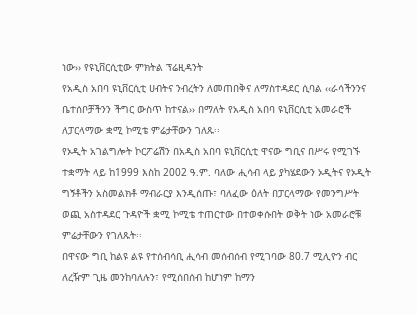ነው›› የዩኒቨርሲቲው ምክትል ፕሬዚዳንት
የአዲስ አበባ ዩኒቨርሲቲ ሀብትና ንብረትን ለመጠበቅና ለማስተዳደር ሲባል ‹‹ራሳችንንና ቤተሰቦቻችንን ችግር ውስጥ ከተናል›› በማለት የአዲስ አበባ ዩኒቨርሲቲ አመራሮች ለፓርላማው ቋሚ ኮሚቴ ምሬታቸውን ገለጹ፡፡
የኦዲት አገልግሎት ኮርፖሬሽን በአዲስ አበባ ዩኒቨርሲቲ ዋናው ግቢና በሥሩ የሚገኙ ተቋማት ላይ ከ1999 እስከ 2002 ዓ.ም. ባለው ሒሳብ ላይ ያካሄደውን ኦዲትና የኦዲት ግኝቶችን አስመልክቶ ማብራርያ እንዲሰጡ፣ ባለፈው ዕለት በፓርላማው የመንግሥት ወጪ አስተዳደር ጉዳዮች ቋሚ ኮሚቴ ተጠርተው በተወቀሱበት ወቅት ነው አመራሮቹ ምሬታቸውን የገለጹት፡፡
በዋናው ግቢ ከልዩ ልዩ የተሰብሳቢ ሒሳብ መሰብሰብ የሚገባው 80.7 ሚሊዮን ብር ለረዥም ጊዜ መንከባለሉን፣ የሚሰበሰብ ከሆነም ከማን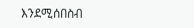እንደሚሰበስብ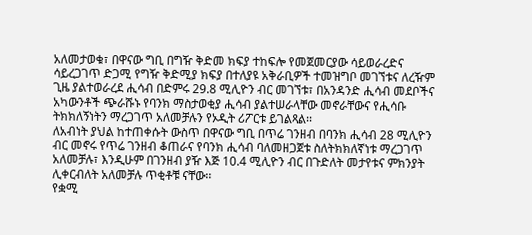አለመታወቁ፣ በዋናው ግቢ በግዥ ቅድመ ክፍያ ተከፍሎ የመጀመርያው ሳይወራረድና ሳይረጋገጥ ድጋሚ የግዥ ቅድሚያ ክፍያ በተለያዩ አቅራቢዎች ተመዝግቦ መገኘቱና ለረዥም ጊዜ ያልተወራረደ ሒሳብ በድምሩ 29.8 ሚሊዮን ብር መገኘቱ፣ በአንዳንድ ሒሳብ መደቦችና አካውንቶች ጭራሹኑ የባንክ ማስታወቂያ ሒሳብ ያልተሠራላቸው መኖራቸውና የሒሳቡ ትክክለኝነትን ማረጋገጥ አለመቻሉን የኦዲት ሪፖርቱ ይገልጻል፡፡
ለአብነት ያህል ከተጠቀሱት ውስጥ በዋናው ግቢ በጥሬ ገንዘብ በባንክ ሒሳብ 28 ሚሊዮን ብር መኖሩ የጥሬ ገንዘብ ቆጠራና የባንክ ሒሳብ ባለመዘጋጀቱ ስለትክክለኛነቱ ማረጋገጥ አለመቻሉ፣ እንዲሁም በገንዘብ ያዥ እጅ 10.4 ሚሊዮን ብር በጉድለት መታየቱና ምክንያት ሊቀርብለት አለመቻሉ ጥቂቶቹ ናቸው፡፡
የቋሚ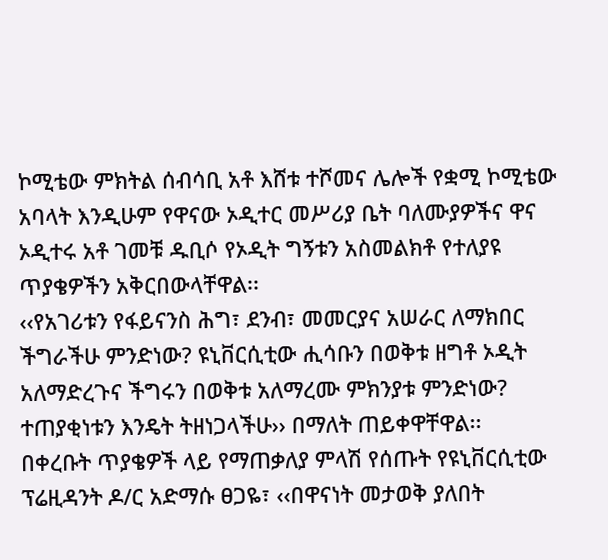ኮሚቴው ምክትል ሰብሳቢ አቶ እሸቱ ተሾመና ሌሎች የቋሚ ኮሚቴው አባላት እንዲሁም የዋናው ኦዲተር መሥሪያ ቤት ባለሙያዎችና ዋና ኦዲተሩ አቶ ገመቹ ዱቢሶ የኦዲት ግኝቱን አስመልክቶ የተለያዩ ጥያቄዎችን አቅርበውላቸዋል፡፡
‹‹የአገሪቱን የፋይናንስ ሕግ፣ ደንብ፣ መመርያና አሠራር ለማክበር ችግራችሁ ምንድነው? ዩኒቨርሲቲው ሒሳቡን በወቅቱ ዘግቶ ኦዲት አለማድረጉና ችግሩን በወቅቱ አለማረሙ ምክንያቱ ምንድነው? ተጠያቂነቱን እንዴት ትዘነጋላችሁ›› በማለት ጠይቀዋቸዋል፡፡
በቀረቡት ጥያቄዎች ላይ የማጠቃለያ ምላሽ የሰጡት የዩኒቨርሲቲው ፕሬዚዳንት ዶ/ር አድማሱ ፀጋዬ፣ ‹‹በዋናነት መታወቅ ያለበት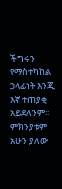ችግሩን የማስተካከል ኃላፊነት እንጂ እኛ ተጠያቂ አይደለንም፡፡ ምክንያቱም አሁን ያለው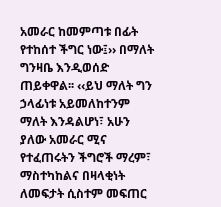አመራር ከመምጣቱ በፊት የተከሰተ ችግር ነው፤›› በማለት ግንዛቤ እንዲወሰድ ጠይቀዋል፡፡ ‹‹ይህ ማለት ግን ኃላፊነቱ አይመለከተንም ማለት እንዳልሆነ፣ አሁን ያለው አመራር ሚና የተፈጠሩትን ችግሮች ማረም፣ ማስተካከልና በዛላቂነት ለመፍታት ሲስተም መፍጠር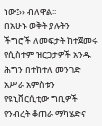ነው፤›› ብለዋል፡፡
በአሁኑ ወቅት ያሉትን ችግሮች ለመፍታት ከተጀመሩ የሲስተም ዝርጋታዎች አንዱ ሕግን በተከተለ መንገድ አሥራ አምስቱን የዩኒቨርሲቲው ግቢዎች የንብረት ቆጠራ ማካሄድና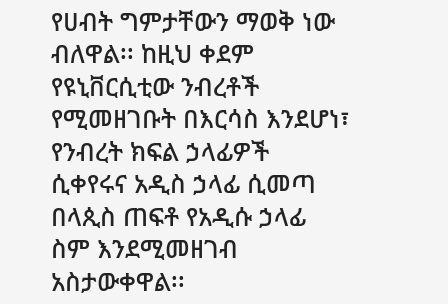የሀብት ግምታቸውን ማወቅ ነው ብለዋል፡፡ ከዚህ ቀደም የዩኒቨርሲቲው ንብረቶች የሚመዘገቡት በእርሳስ እንደሆነ፣ የንብረት ክፍል ኃላፊዎች ሲቀየሩና አዲስ ኃላፊ ሲመጣ በላጲስ ጠፍቶ የአዲሱ ኃላፊ ስም እንደሚመዘገብ አስታውቀዋል፡፡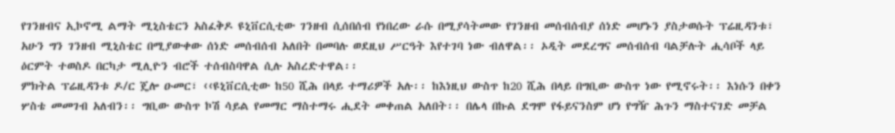የገንዘብና ኢኮኖሚ ልማት ሚኒስቴርን አስፈቅዶ ዩኒቨርሲቲው ገንዘብ ሲሰበሰብ የነበረው ራሱ በሚያሳትመው የገንዘብ መሰብሰብያ ሰነድ መሆኑን ያስታወሱት ፕሬዚዳንቱ፣ አሁን ግን ገንዘብ ሚኒስቴር በሚያውቀው ሰነድ መሰብሰብ አለበት በመባሉ ወደዚህ ሥርዓት እየተገባ ነው ብለዋል፡፡ ኦዲት መደረግና መሰብሰብ ባልቻሉት ሒሳቦች ላይ ዕርምት ተወስዶ በርካታ ሚሊዮን ብሮች ተሰብስባዋል ሲሉ አስረድተዋል፡፡
ምክትል ፕሬዚዳንቱ ዶ/ር ጄሎ ዑመር፣ ‹‹ዩኒቨርሲቲው ከ50 ሺሕ በላይ ተማሪዎች አሉ፡፡ ከእነዚህ ውስጥ ከ20 ሺሕ በላይ በግቢው ውስጥ ነው የሚኖሩት፡፡ እነሱን በቀን ሦስቴ መመገብ አለብን፡፡ ግቢው ውስጥ ኮሽ ሳይል የመማር ማስተማሩ ሒደት መቀጠል አለበት፡፡ በሌላ በኩል ደግሞ የፋይናንስም ሆነ የግዥ ሕጉን ማስተናገድ መቻል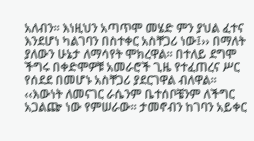አለብን፡፡ እነዚህን አጣጥሞ መሄድ ምን ያህል ፈተና እንደሆነ ካልገባን በስተቀር አስቸጋሪ ነው፤›› በማለት ያለውን ሁኔታ ለማሳየት ሞክረዋል፡፡ በተለይ ደግሞ ችግሩ በቀድሞዎቹ አመራሮች ጊዜ የተፈጠረና ሥር የሰደደ በመሆኑ አስቸጋሪ ያደርገዋል ብለዋል፡፡
‹‹እውነት ለመናገር ራሴንም ቤተሰቦቼንም ለችግር አጋልጬ ነው የምሠራው፡፡ ታመኖብን ከገባን አይቀር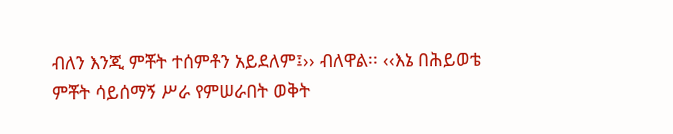ብለን እንጂ ምቾት ተሰምቶን አይደለም፤›› ብለዋል፡፡ ‹‹እኔ በሕይወቴ ምቾት ሳይሰማኝ ሥራ የምሠራበት ወቅት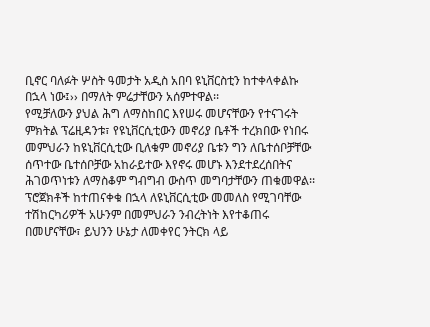ቢኖር ባለፉት ሦስት ዓመታት አዲስ አበባ ዩኒቨርስቲን ከተቀላቀልኩ በኋላ ነው፤›› በማለት ምሬታቸውን አሰምተዋል፡፡
የሚቻለውን ያህል ሕግ ለማስከበር እየሠሩ መሆናቸውን የተናገሩት ምክትል ፕሬዚዳንቱ፣ የዩኒቨርሲቲውን መኖሪያ ቤቶች ተረክበው የነበሩ መምህራን ከዩኒቨርሲቲው ቢለቁም መኖሪያ ቤቱን ግን ለቤተሰቦቻቸው ሰጥተው ቤተሰቦቻው አከራይተው እየኖሩ መሆኑ እንደተደረሰበትና ሕገወጥነቱን ለማስቆም ግብግብ ውስጥ መግባታቸውን ጠቁመዋል፡፡
ፕሮጀክቶች ከተጠናቀቁ በኋላ ለዩኒቨርሲቲው መመለስ የሚገባቸው ተሽከርካሪዎች አሁንም በመምህራን ንብረትነት እየተቆጠሩ በመሆናቸው፣ ይህንን ሁኔታ ለመቀየር ንትርክ ላይ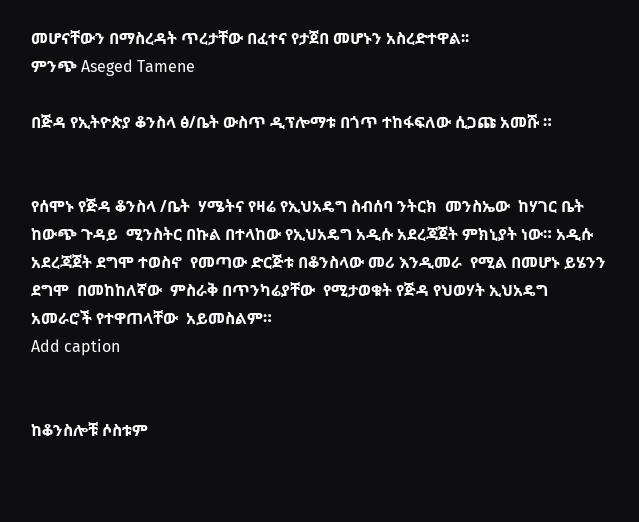መሆናቸውን በማስረዳት ጥረታቸው በፈተና የታጀበ መሆኑን አስረድተዋል፡፡
ምንጭ Aseged Tamene

በጅዳ የኢትዮጵያ ቆንስላ ፅ/ቤት ውስጥ ዲፕሎማቱ በጎጥ ተከፋፍለው ሲጋጩ አመሹ ።


የሰሞኑ የጅዳ ቆንስላ /ቤት  ሃሜትና የዛሬ የኢህአዴግ ስብሰባ ንትርክ  መንስኤው  ከሃገር ቤት  ከውጭ ጉዳይ  ሚንስትር በኩል በተላከው የኢህአዴግ አዲሱ አደረጃጀት ምክኒያት ነው። አዲሱ አደረጃጀት ደግሞ ተወስኖ  የመጣው ድርጅቱ በቆንስላው መሪ እንዲመራ  የሚል በመሆኑ ይሄንን  ደግሞ  በመከከለኛው  ምስራቅ በጥንካሬያቸው  የሚታወቁት የጅዳ የህወሃት ኢህአዴግ አመራሮች የተዋጠላቸው  አይመስልም።
Add caption


ከቆንስሎቹ ሶስቱም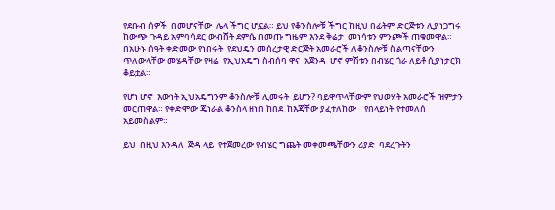የደቡብ ሰዎች  በመሆናቸው  ሌላ ችግር ሆኗል። ይህ የቆንስሎቹ ችግር ከዚህ በፊትም ድርጅቱን ሊያነጋግሩ ከውጭ ጉዳይ አምባሳደር ውብሸት ደምሴ በመጡ ግዜም እንደ ቅሬታ  መነሳቱን ምንጮች ጠቁመዋል።  በአሁኑ ሰዓት ቀድመው የነበሩት  የደህዴን መሰረታዊ ድርጅት አመራሮች ለቆንስሎቹ ስልጣናቸውን ጥለውላቸው መሄዳቸው የዛሬ  የኢህአዴግ ስብሰባ ዋና  አጀንዳ  ሆኖ ምሽቱን በብሄር ጎራ ለይቶ ሲያነታርክ  ቆይቷል።

የሆነ ሆኖ  እውነት ኢህአዴግንም ቆንስሎቹ ሊመሩት  ይሆን? ባይዋጥላቸውም የህወሃት አመራሮች ዝምታን መርጠዋል። የቀድሞው ጄነራል ቆንስላ ዘነበ ከበደ  ከእጃቸው ያፈተለከው    የበላይነት የተመለሰ  አይመስልም።

ይህ  በዚህ እንዳለ  ጅዳ ላይ  የተጀመረው የብሄር ግጨት መቀመጫቸውን ሪያድ  ባደረጉትን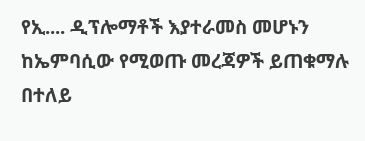የኢ.... ዲፕሎማቶች እያተራመስ መሆኑን ከኤምባሲው የሚወጡ መረጃዎች ይጠቁማሉ በተለይ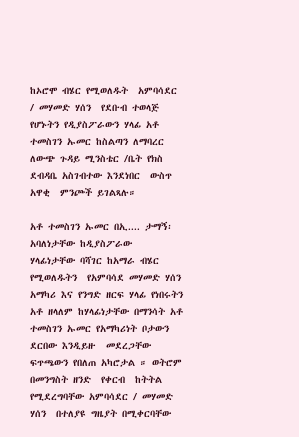ከኦሮሞ ብሄር የሚወለዱት  አምባሳደር / መሃመድ ሃሰን  የደቡብ ተወላጅ የሆኑትን የዲያስፖራውን ሃላፊ አቶ ተመስገን ኡመር ከስልጣን ለማባረር  ለውጭ ጉዳይ ሚንስቴር /ቤት የክስ ደብዳቤ አስገብተው እንደነበር  ውስጥ አዋቂ  ምንጮች ይገልጻሉ።

አቶ ተመስገን ኡመር በኢ.... ታማኝ፡አባለነታቸው ከዲያስፖራው  ሃላፊነታቸው ባሻገር ከአማራ ብሄር የሚወለዱትን  የአምባሳደ መሃመድ ሃሰን  አማካሪ እና የንግድ ዘርፍ ሃላፊ የነበሩትን  አቶ ዘላለም ከሃላፊነታቸው በማንሳት አቶ ተመስገን ኡመር የአማካሪነት ቦታውን ደርበው እንዲይዙ  መደረጋቸው ፍጥጫውን የበለጠ አካሮታል ። ወትሮም በመንግስት ዘንድ  የቀርብ  ከትትል የሚደረግባቸው አምባሳደር / መሃመድ ሃሰን  በተለያዩ ግዜያት በሚቀርባቸው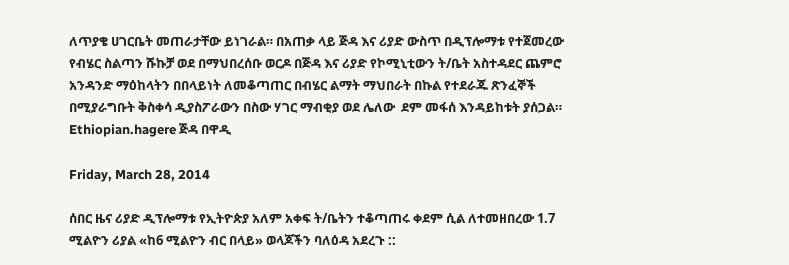ለጥያቄ ሀገርቤት መጠራታቸው ይነገራል። በአጠቃ ላይ ጅዳ እና ሪያድ ውስጥ በዲፕሎማቱ የተጀመረው የብሄር ስልጣን ሹኩቻ ወደ በማህበረሰቡ ወርዶ በጅዳ እና ሪያድ የኮሚኒቲውን ት/ቤት አስተዳደር ጨምሮ አንዳንድ ማዕከላትን በበላይነት ለመቆጣጠር በብሄር ልማት ማህበራት በኩል የተደራጁ ጽንፈኞች በሚያራግቡት ቅስቀሳ ዲያስፖራውን በስው ሃገር ማብቂያ ወደ ሌለው  ደም መፋሰ እንዳይከቱት ያሰጋል። Ethiopian.hagere ጅዳ በዋዲ

Friday, March 28, 2014

ሰበር ዜና ሪያድ ዲፕሎማቱ የኢትዮጵያ አለም አቀፍ ት/ቤትን ተቆጣጠሩ ቀደም ሲል ለተመዘበረው 1.7 ሚልዮን ሪያል «ከ6 ሚልዮን ብር በላይ» ወላጆችን ባለዕዳ አደረጉ ::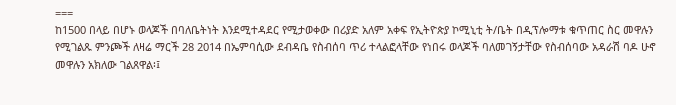===
ከ1500 በላይ በሆኑ ወላጆች በባለቤትነት እንደሚተዳደር የሚታወቀው በሪያድ አለም አቀፍ የኢትዮጵያ ኮሚኒቲ ት/ቤት በዲፕሎማቱ ቁጥጠር ስር መዋሉን የሚገልጹ ምንጮች ለዛሬ ማርች 28 2014 በኤምባሲው ደብዳቤ የስብሰባ ጥሪ ተላልፎላቸው የነበሩ ወላጆች ባለመገኝታቸው የስብሰባው አዳራሽ ባዶ ሁኖ መዋሉን አክለው ገልጸዋል፡፤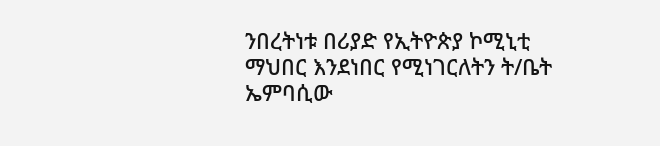ንበረትነቱ በሪያድ የኢትዮጵያ ኮሚኒቲ ማህበር እንደነበር የሚነገርለትን ት/ቤት ኤምባሲው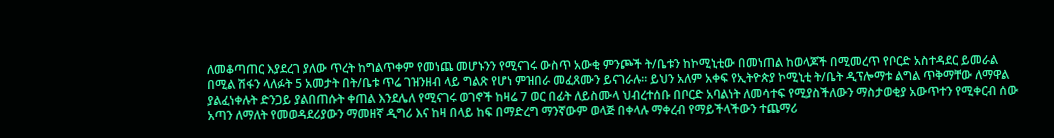ለመቆጣጠር እያደረገ ያለው ጥረት ከግልጥቀም የመነጨ መሆኑንን የሚናገሩ ውስጥ አውቂ ምንጮች ት/ቤቱን ከኮሚኒቲው በመነጠል ከወላጆች በሚመረጥ የቦርድ አስተዳደር ይመራል በሚል ሽፋን ላለፉት 5 አመታት በት/ቤቱ ጥሬ ገዝንዘብ ላይ ግልጽ የሆነ ምዝበራ መፈጸሙን ይናገራሉ። ይህን አለም አቀፍ የኢትዮጵያ ኮሚኒቲ ት/ቤት ዲፕሎማቱ ልግል ጥቅማቸው ለማዋል ያልፈነቀሉት ድንጋይ ያልበጠሱት ቀጠል እንደሌለ የሚናገሩ ወገኖች ከዛሬ 7 ወር በፊት ለይስሙላ ህብረተሰቡ በቦርድ አባልነት ለመሳተፍ የሚያስችለውን ማስታወቂያ አውጥተን የሚቀርብ ሰው አጣን ለማለት የመወዳደሪያውን ማመዘኛ ዲግሪ እና ከዛ በላይ ከፍ በማድረግ ማንኛውም ወላጅ በቀላሉ ማቀረብ የማይችላችውን ተጨማሪ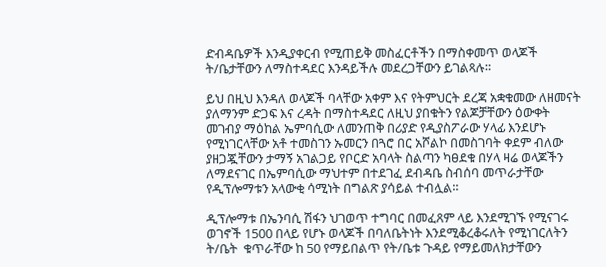ድብዳቤዎች እንዲያቀርብ የሚጠይቅ መስፈርቶችን በማስቀመጥ ወላጆች ት/ቤታቸውን ለማስተዳደር እንዳይችሉ መደረጋቸውን ይገልጻሉ።

ይህ በዚህ እንዳለ ወላጆች ባላቸው አቀም እና የትምህርት ደረጃ አቋቁመው ለዘመናት ያለማንም ድጋፍ እና ረዳት በማስተዳደር ለዚህ ያበቁትን የልጆቻቸውን ዕውቀት መገብያ ማዕከል ኤምባሲው ለመንጠቅ በሪያድ የዲያስፖራው ሃላፊ እንደሆኑ የሚነገርላቸው አቶ ተመስገን ኡመርን በጓሮ በር አሾልኮ በመስገባት ቀደም ብለው ያዘጋጇቸውን ታማኝ አገልጋይ የቦርድ አባላት ስልጣን ካፀደቁ በሃላ ዛሬ ወላጆችን ለማደናገር በኤምባሲው ማህተም በተደገፈ ደብዳቤ ስብሰባ መጥራታቸው የዲፕሎማቱን አላውቂ ሳሚነት በግልጽ ያሳይል ተብሏል።

ዲፕሎማቱ በኤንባሲ ሽፋን ህገወጥ ተግባር በመፈጸም ላይ እንደሚገኙ የሚናገሩ ወገኖች 1500 በላይ የሆኑ ወላጆች በባለቤትነት እንደሚቆረቆሩለት የሚነገርለትን ት/ቤት  ቁጥራቸው ከ 50 የማይበልጥ የት/ቤቱ ጉዳይ የማይመለክታቸውን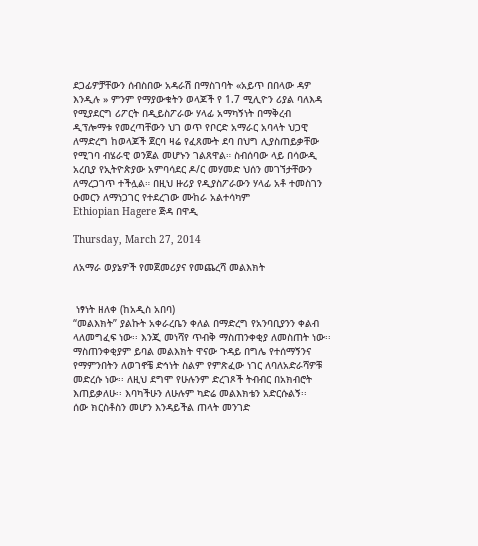ደጋፊዎቻቸውን ሰብስበው አዳራሽ በማስገባት «አይጥ በበላው ዳዎ እንዲሉ » ምንም የማያውቁትን ወላጆች የ 1.7 ሚሊዮን ሪያል ባለእዳ የሚያደርግ ሪፖርት በዲይስፖራው ሃላፊ አማካኝነት በማቅረብ ዲፕሎማቱ የመረጣቸውን ህገ ወጥ የቦርድ አማራር አባላት ህጋዊ ለማድረግ ከወላጆች ጀርባ ዛሬ የፈጸሙት ደባ በህግ ሊያስጠይቃቸው የሚገባ ብሄራዊ ወንጀል መሆኑን ገልጸዋል። ስብሰባው ላይ በሳውዲ አረቢያ የኢትዮጵያው አምባሳደር ዶ/ር መሃመድ ህሰን መገኘታቸውን ለማረጋገጥ ተችሏል። በዚህ ዙሪያ የዲያስፖራውን ሃላፊ አቶ ተመስገን ዑመርን ለማነጋገር የተደረገው ሙከራ አልተሳካም
Ethiopian Hagere ጅዳ በዋዲ

Thursday, March 27, 2014

ለአማራ ወያኔዎች የመጀመሪያና የመጨረሻ መልእክት


 ነፃነት ዘለቀ (ከአዲስ አበባ)
“መልእክት” ያልኩት አቀራረቤን ቀለል በማድረግ የአንባቢያንን ቀልብ ላለመግፈፍ ነው፡፡ እንጂ መነሻየ ጥብቅ ማስጠንቀቂያ ለመስጠት ነው፡፡ ማስጠንቀቂያም ይባል መልእክት ዋናው ጉዳይ በግሌ የተሰማኝንና የማምንበትን ለወገኖቼ ድኅነት ስልም የምጽፈው ነገር ለባለአድራሻዎቹ መድረሱ ነው፡፡ ለዚህ ደግሞ የሁሉንም ድረገጾች ትብብር በአክብሮት እጠይቃለሁ፡፡ እባካችሁን ለሁሉም ካድሬ መልእክቴን አድርሱልኝ፡፡
ሰው ክርስቶስን መሆን እንዳይችል ጠላት መንገድ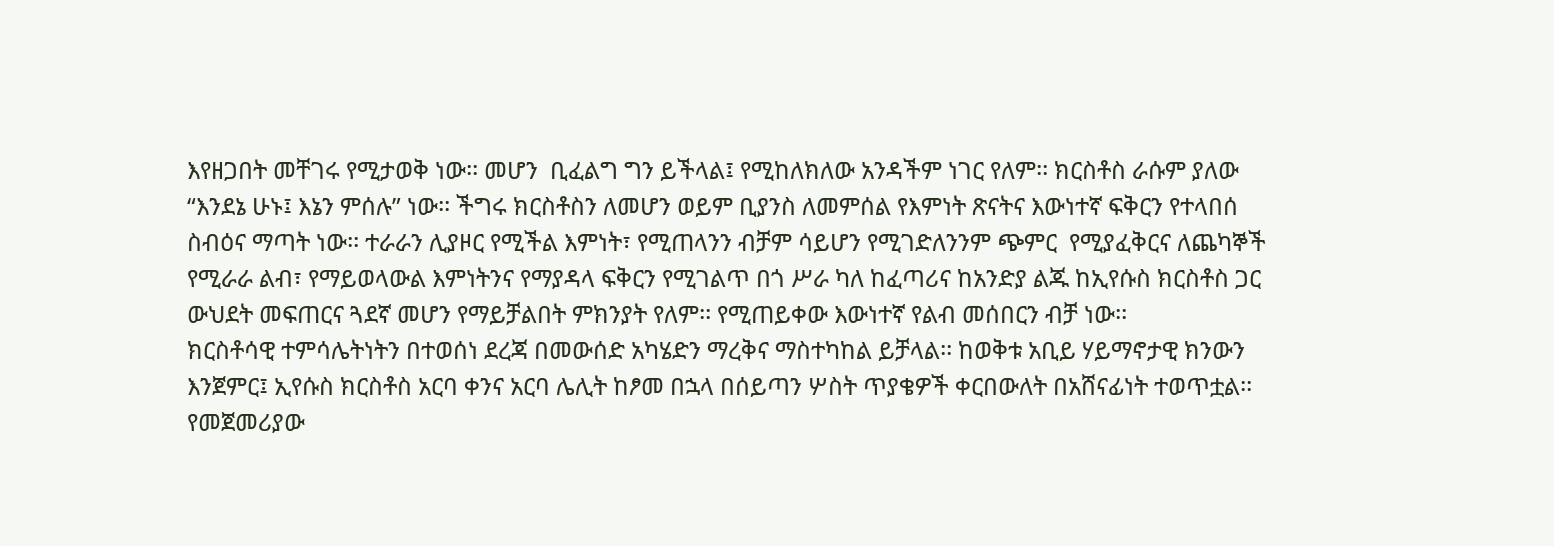እየዘጋበት መቸገሩ የሚታወቅ ነው፡፡ መሆን  ቢፈልግ ግን ይችላል፤ የሚከለክለው አንዳችም ነገር የለም፡፡ ክርስቶስ ራሱም ያለው “እንደኔ ሁኑ፤ እኔን ምሰሉ” ነው፡፡ ችግሩ ክርስቶስን ለመሆን ወይም ቢያንስ ለመምሰል የእምነት ጽናትና እውነተኛ ፍቅርን የተላበሰ ስብዕና ማጣት ነው፡፡ ተራራን ሊያዞር የሚችል እምነት፣ የሚጠላንን ብቻም ሳይሆን የሚገድለንንም ጭምር  የሚያፈቅርና ለጨካኞች የሚራራ ልብ፣ የማይወላውል እምነትንና የማያዳላ ፍቅርን የሚገልጥ በጎ ሥራ ካለ ከፈጣሪና ከአንድያ ልጁ ከኢየሱስ ክርስቶስ ጋር ውህደት መፍጠርና ጓደኛ መሆን የማይቻልበት ምክንያት የለም፡፡ የሚጠይቀው እውነተኛ የልብ መሰበርን ብቻ ነው፡፡
ክርስቶሳዊ ተምሳሌትነትን በተወሰነ ደረጃ በመውሰድ አካሄድን ማረቅና ማስተካከል ይቻላል፡፡ ከወቅቱ አቢይ ሃይማኖታዊ ክንውን እንጀምር፤ ኢየሱስ ክርስቶስ አርባ ቀንና አርባ ሌሊት ከፆመ በኋላ በሰይጣን ሦስት ጥያቄዎች ቀርበውለት በአሸናፊነት ተወጥቷል፡፡ የመጀመሪያው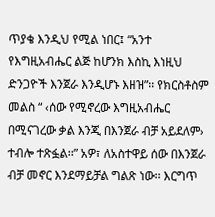ጥያቄ እንዲህ የሚል ነበር፤ “አንተ የእግዚአብሔር ልጅ ከሆንክ እስኪ እነዚህ ድንጋዮች እንጀራ እንዲሆኑ እዘዝ”፡፡ የክርስቶስም መልስ “ ‹ሰው የሚኖረው እግዚአብሔር በሚናገረው ቃል እንጂ በእንጀራ ብቻ አይደለም› ተብሎ ተጽፏል፡፡” አዎ፣ ለአስተዋይ ሰው በእንጀራ ብቻ መኖር እንደማይቻል ግልጽ ነው፡፡ እርግጥ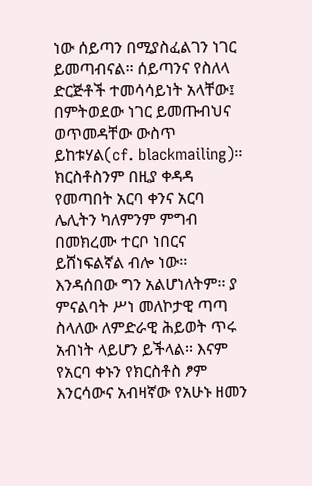ነው ሰይጣን በሚያስፈልገን ነገር ይመጣብናል፡፡ ሰይጣንና የስለላ ድርጅቶች ተመሳሳይነት አላቸው፤ በምትወደው ነገር ይመጡብህና ወጥመዳቸው ውስጥ ይከቱሃል(cf. blackmailing)፡፡ ክርስቶስንም በዚያ ቀዳዳ የመጣበት አርባ ቀንና አርባ ሌሊትን ካለምንም ምግብ በመክረሙ ተርቦ ነበርና ይሸነፍልኛል ብሎ ነው፡፡ እንዳሰበው ግን አልሆነለትም፡፡ ያ ምናልባት ሥነ መለኮታዊ ጣጣ ስላለው ለምድራዊ ሕይወት ጥሩ አብነት ላይሆን ይችላል፡፡ እናም የአርባ ቀኑን የክርስቶስ ፆም እንርሳውና አብዛኛው የአሁኑ ዘመን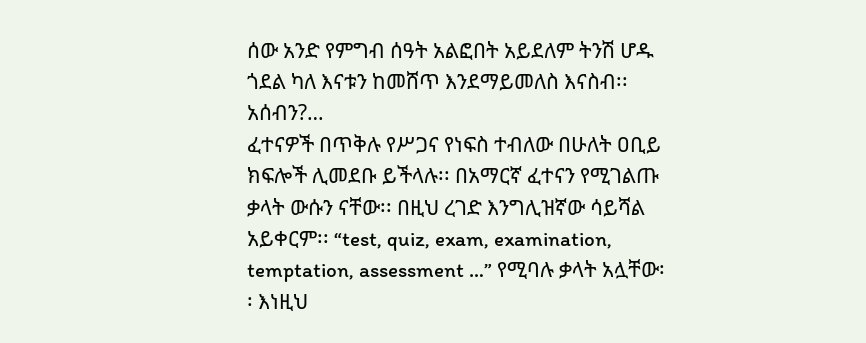ሰው አንድ የምግብ ሰዓት አልፎበት አይደለም ትንሽ ሆዱ ጎደል ካለ እናቱን ከመሸጥ እንደማይመለስ እናስብ፡፡ አሰብን?…
ፈተናዎች በጥቅሉ የሥጋና የነፍስ ተብለው በሁለት ዐቢይ ክፍሎች ሊመደቡ ይችላሉ፡፡ በአማርኛ ፈተናን የሚገልጡ ቃላት ውሱን ናቸው፡፡ በዚህ ረገድ እንግሊዝኛው ሳይሻል አይቀርም፡፡ “test, quiz, exam, examination, temptation, assessment …” የሚባሉ ቃላት አሏቸው፡፡ እነዚህ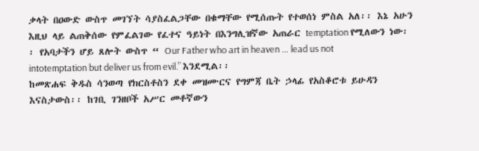ቃላት በዐውድ ውስጥ መገኘት ሳያስፈልጋቸው በቁማቸው የሚሰጡት የተወሰነ ምስል አለ፡፡ እኔ አሁን እዚህ ላይ ልጠቅሰው የምፈልገው የፈተና ዓይነት በእንግሊዝኛው አጠራር temptation የሚለውን ነው፡፡ የአባታችን ሆይ ጸሎት ውስጥ “ Our Father who art in heaven … lead us not intotemptation but deliver us from evil.” እንደሚል፡፡
ከመጽሐፍ ቅዱስ ሳንወጣ የክርስቶስን ደቀ መዝሙርና የግምጃ ቤት ኃላፊ የአስቆሮቱ ይሁዳን እናስታውስ፡፡ ከገቢ ገንዘቦች አሥር መቶኛውን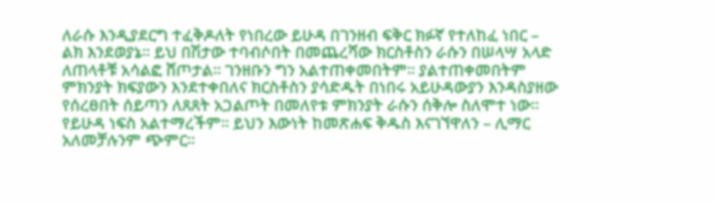ለራሱ እንዲያደርግ ተፈቅዶለት የነበረው ይሁዳ በገንዘብ ፍቅር ክፉኛ የተለከፈ ነበር – ልክ እንደወያኔ፡፡ ይህ በሽታው ተባብሶበት በመጨረሻው ክርስቶስን ራሱን በሠላሣ አላድ ለጠላቶቹ አሳልፎ ሸጦታል፡፡ ገንዘቡን ግን አልተጠቀመበትም፡፡ ያልተጠቀመበትም ምክንያት ክፍያውን እንደተቀበለና ክርስቶስን ያሳድዱት በነበሩ አይሁዳውያን እንዳስያዘው የሰረፀበት ሰይጣን ለጸጸት አጋልጦት በመለየቱ ምክንያት ራሱን ሰቅሎ ስለሞተ ነው፡፡ የይሁዳ ነፍስ አልተማረችም፡፡ ይህን እውነት ከመጽሐፍ ቅዱስ እናገኘዋለን – ሊማር አለመቻሉንም ጭምር፡፡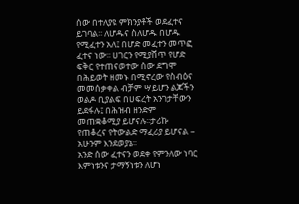ሰው በተለያዩ ምክንያቶች ወደፈተና ይገባል፡፡ ለሆዱና ስለሆዱ በሆዱ የሚፈተን አለ፤ በሆድ መፈተን መጥፎ ፈተና ነው፡፡ ሀገርን የሚያሸጥ የሆድ ፍቅር የተጠናወተው ሰው ደግሞ በሕይወት ዘመኑ በሚኖረው የስብዕና መመሰቃቀል ብቻም ሣይሆን ልጆችን ወልዶ ቢያልፍ በሀፍረት አንገታቸውን ይደፋሉ፤ በሕዝብ ዘንድም መጠቋቆሚያ ይሆናሉ፡፡ታሪኩ የጠቆረና የትውልድ ማፈሪያ ይሆናል – አሁንም እንደወያኔ፡፡
አንድ ሰው ፈተናን ወደቀ የምንለው ነባር እምነቱንና ታማኝነቱን ለሆነ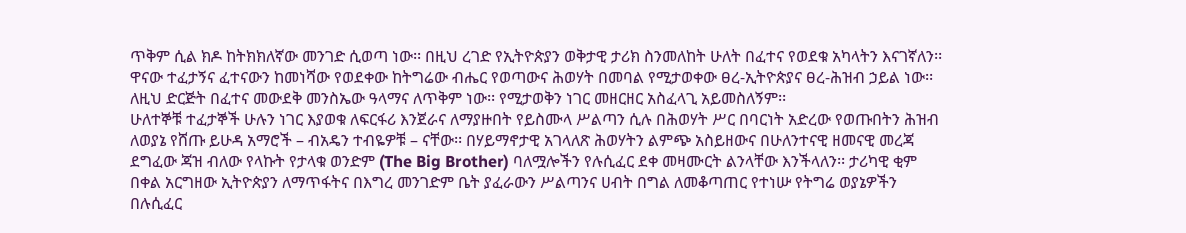ጥቅም ሲል ክዶ ከትክክለኛው መንገድ ሲወጣ ነው፡፡ በዚህ ረገድ የኢትዮጵያን ወቅታዊ ታሪክ ስንመለከት ሁለት በፈተና የወደቁ አካላትን እናገኛለን፡፡
ዋናው ተፈታኝና ፈተናውን ከመነሻው የወደቀው ከትግሬው ብሔር የወጣውና ሕወሃት በመባል የሚታወቀው ፀረ-ኢትዮጵያና ፀረ-ሕዝብ ኃይል ነው፡፡ ለዚህ ድርጅት በፈተና መውደቅ መንስኤው ዓላማና ለጥቅም ነው፡፡ የሚታወቅን ነገር መዘርዘር አስፈላጊ አይመስለኝም፡፡
ሁለተኞቹ ተፈታኞች ሁሉን ነገር እያወቁ ለፍርፋሪ እንጀራና ለማያዙበት የይስሙላ ሥልጣን ሲሉ በሕወሃት ሥር በባርነት አድረው የወጡበትን ሕዝብ ለወያኔ የሸጡ ይሁዳ አማሮች – ብአዴን ተብዬዎቹ – ናቸው፡፡ በሃይማኖታዊ አገላለጽ ሕወሃትን ልምጭ አስይዘውና በሁለንተናዊ ዘመናዊ መረጃ ደግፈው ጃዝ ብለው የላኩት የታላቁ ወንድም (The Big Brother) ባለሟሎችን የሉሲፈር ደቀ መዛሙርት ልንላቸው እንችላለን፡፡ ታሪካዊ ቂም በቀል አርግዘው ኢትዮጵያን ለማጥፋትና በእግረ መንገድም ቤት ያፈራውን ሥልጣንና ሀብት በግል ለመቆጣጠር የተነሡ የትግሬ ወያኔዎችን  በሉሲፈር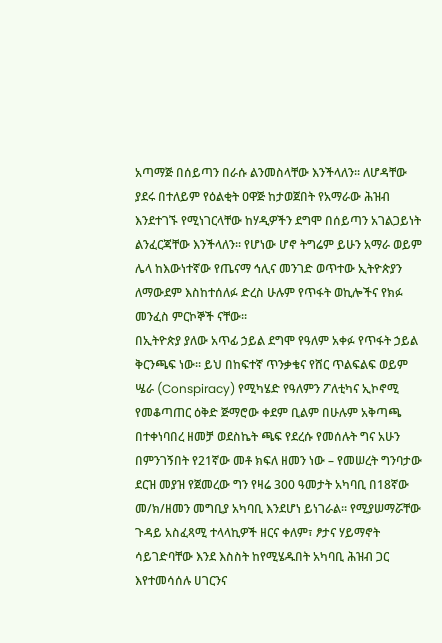አጣማጅ በሰይጣን በራሱ ልንመስላቸው እንችላለን፡፡ ለሆዳቸው ያደሩ በተለይም የዕልቂት ዐዋጅ ከታወጀበት የአማራው ሕዝብ እንደተገኙ የሚነገርላቸው ከሃዲዎችን ደግሞ በሰይጣን አገልጋይነት ልንፈርጃቸው እንችላለን፡፡ የሆነው ሆኖ ትግሬም ይሁን አማራ ወይም ሌላ ከእውነተኛው የጤናማ ኅሊና መንገድ ወጥተው ኢትዮጵያን ለማውደም እስከተሰለፉ ድረስ ሁሉም የጥፋት ወኪሎችና የክፉ መንፈስ ምርኮኞች ናቸው፡፡
በኢትዮጵያ ያለው አጥፊ ኃይል ደግሞ የዓለም አቀፉ የጥፋት ኃይል ቅርንጫፍ ነው፡፡ ይህ በከፍተኛ ጥንቃቄና የሸር ጥልፍልፍ ወይም ሤራ (Conspiracy) የሚካሄድ የዓለምን ፖለቲካና ኢኮኖሚ የመቆጣጠር ዕቅድ ጅማሮው ቀደም ቢልም በሁሉም አቅጣጫ በተቀነባበረ ዘመቻ ወደስኬት ጫፍ የደረሱ የመሰሉት ግና አሁን በምንገኝበት የ21ኛው መቶ ክፍለ ዘመን ነው – የመሠረት ግንባታው ደርዝ መያዝ የጀመረው ግን የዛሬ 300 ዓመታት አካባቢ በ18ኛው መ/ክ/ዘመን መግቢያ አካባቢ እንደሆነ ይነገራል፡፡ የሚያሠማሯቸው ጉዳይ አስፈጻሚ ተላላኪዎች ዘርና ቀለም፣ ፆታና ሃይማኖት ሳይገድባቸው እንደ እስስት ከየሚሄዱበት አካባቢ ሕዝብ ጋር እየተመሳሰሉ ሀገርንና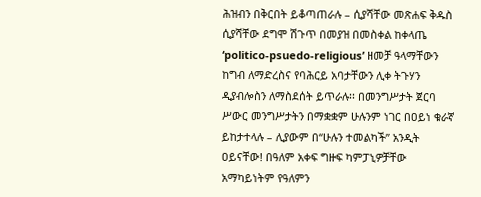ሕዝብን በቅርበት ይቆጣጠራሉ – ሲያሻቸው መጽሐፍ ቅዱስ ሲያሻቸው ደግሞ ሽጉጥ በመያዝ በመስቀል ከቀላጤ ‘politico-psuedo-religious’ ዘመቻ ዓላማቸውን ከግብ ለማድረስና የባሕርይ አባታቸውን ሊቀ ትጉሃን ዲያብሎስን ለማስደሰት ይጥራሉ፡፡ በመንግሥታት ጀርባ ሥውር መንግሥታትን በማቋቋም ሁሉንም ነገር በዐይነ ቁራኛ ይከታተላሉ – ሊያውም በ“ሁሉን ተመልካች” አንዲት ዐይናቸው! በዓለም አቀፍ ግዙፍ ካምፓኒዎቻቸው አማካይነትም የዓለምን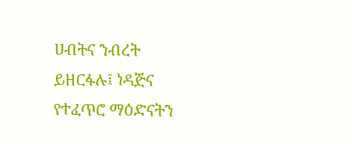ሀብትና ንብረት ይዘርፋሉ፤ ነዳጅና የተፈጥሮ ማዕድናትን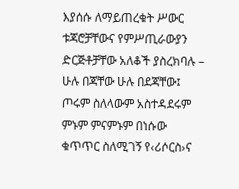እያሰሱ ለማይጠረቁት ሥውር ቱጃሮቻቸውና የምሥጢራውያን ድርጅቶቻቸው አለቆች ያስረክባሉ – ሁሉ በጃቸው ሁሉ በደጃቸው፤ ጦሩም ስለላውም አስተዳደሩም ምኑም ምናምኑም በነሱው ቁጥጥር ስለሚገኝ የ‹ሪሶርስ›ና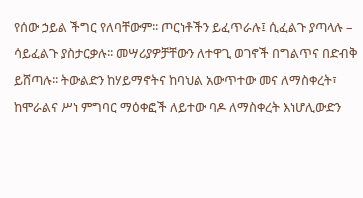የሰው ኃይል ችግር የለባቸውም፡፡ ጦርነቶችን ይፈጥራሉ፤ ሲፈልጉ ያጣላሉ – ሳይፈልጉ ያስታርቃሉ፡፡ መሣሪያዎቻቸውን ለተዋጊ ወገኖች በግልጥና በድብቅ ይሸጣሉ፡፡ ትውልድን ከሃይማኖትና ከባህል አውጥተው መና ለማስቀረት፣ ከሞራልና ሥነ ምግባር ማዕቀፎች ለይተው ባዶ ለማስቀረት እነሆሊውድን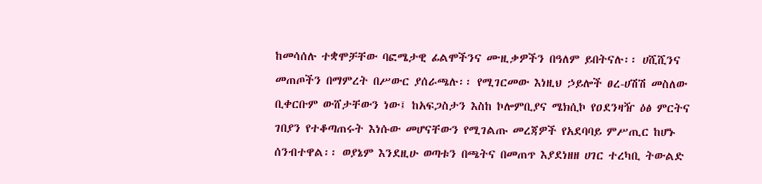ከመሳሰሉ ተቋሞቻቸው ባፎሜታዊ ፊልሞችንና ሙዚቃዎችን በዓለም ይበትናሉ፡፡ ሀሺሺንና መጠጦችን በማምረት በሥውር ያሰራጫሉ፡፡ የሚገርመው እነዚህ ኃይሎች ፀረ-ሀሽሽ መስለው ቢቀርቡም ውሸታቸውን ነው፤ ከአፍጋስታን እስከ ኮሎምቢያና ሜክሲኮ የዐደንዛዥ ዕፅ ምርትና ገበያን የተቆጣጠሩት እነሱው መሆናቸውን የሚገልጡ መረጃዎች የአደባባይ ምሥጢር ከሆኑ ሰንብተዋል፡፡ ወያኔም እንደዚሁ ወጣቱን በጫትና በመጠጥ እያደነዘዘ ሀገር ተረካቢ ትውልድ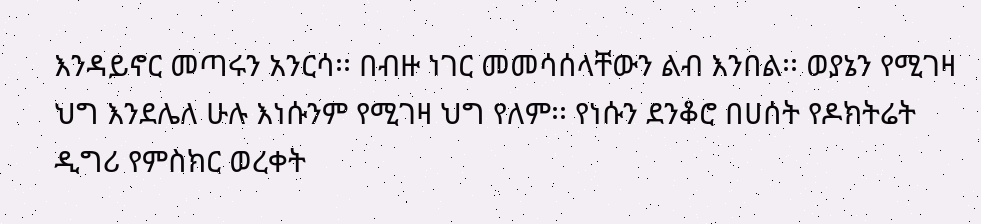እንዳይኖር መጣሩን አንርሳ፡፡ በብዙ ነገር መመሳሰላቸውን ልብ እንበል፡፡ ወያኔን የሚገዛ ህግ እንደሌለ ሁሉ እነሱንም የሚገዛ ህግ የለም፡፡ የነሱን ደንቆሮ በሀሰት የዶክትሬት ዲግሪ የምስክር ወረቀት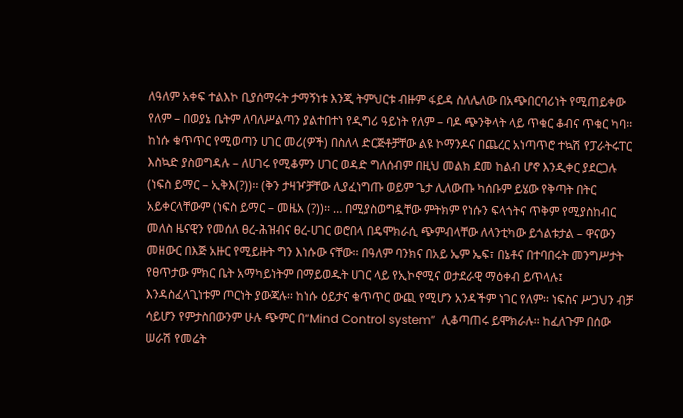ለዓለም አቀፍ ተልእኮ ቢያሰማሩት ታማኝነቱ እንጂ ትምህርቱ ብዙም ፋይዳ ስለሌለው በአጭበርባሪነት የሚጠይቀው የለም – በወያኔ ቤትም ለባለሥልጣን ያልተበተነ የዲግሪ ዓይነት የለም – ባዶ ጭንቅላት ላይ ጥቁር ቆብና ጥቁር ካባ፡፡ ከነሱ ቁጥጥር የሚወጣን ሀገር መሪ(ዎች) በስለላ ድርጅቶቻቸው ልዩ ኮማንዶና በጨረር አነጣጥሮ ተኳሽ የፓራትሩፐር እስኳድ ያስወግዳሉ – ለሀገሩ የሚቆምን ሀገር ወዳድ ግለሰብም በዚህ መልክ ደመ ከልብ ሆኖ እንዲቀር ያደርጋሉ (ነፍስ ይማር – ኢቅእ(?))፡፡ (ቅን ታዛዦቻቸው ሊያፈነግጡ ወይም ጌታ ሊለውጡ ካሰቡም ይሄው የቅጣት በትር አይቀርላቸውም (ነፍስ ይማር – መዜአ (?))፡፡ … በሚያስወግዷቸው ምትክም የነሱን ፍላጎትና ጥቅም የሚያስከብር መለስ ዜናዊን የመሰለ ፀረ-ሕዝብና ፀረ-ሀገር ወሮበላ በዴሞክራሲ ጭምብላቸው ለላንቲካው ይጎልቱታል – ዋናውን መዘውር በእጅ አዙር የሚይዙት ግን እነሱው ናቸው፡፡ በዓለም ባንክና በአይ ኤም ኤፍ፣ በኔቶና በተባበሩት መንግሥታት የፀጥታው ምክር ቤት አማካይነትም በማይወዱት ሀገር ላይ የኢኮኖሚና ወታደራዊ ማዕቀብ ይጥላሉ፤ እንዳስፈላጊነቱም ጦርነት ያውጃሉ፡፡ ከነሱ ዕይታና ቁጥጥር ውጪ የሚሆን አንዳችም ነገር የለም፡፡ ነፍስና ሥጋህን ብቻ ሳይሆን የምታስበውንም ሁሉ ጭምር በ“Mind Control system”  ሊቆጣጠሩ ይሞክራሉ፡፡ ከፈለጉም በሰው ሠራሽ የመሬት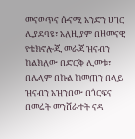መናወጥና ሱናሚ አንድን ሀገር ሊያደባዩ፣ አለዚያም በዘመናዊ የቴክኖሎጂ መራጃ ዝናብን ከልክለው በድርቅ ሊመቱ፣ በሌላም በኩል ከመጠን በላይ ዝናብን አዝንበው በጎርፍና በመሬት መንሸራተት ናዳ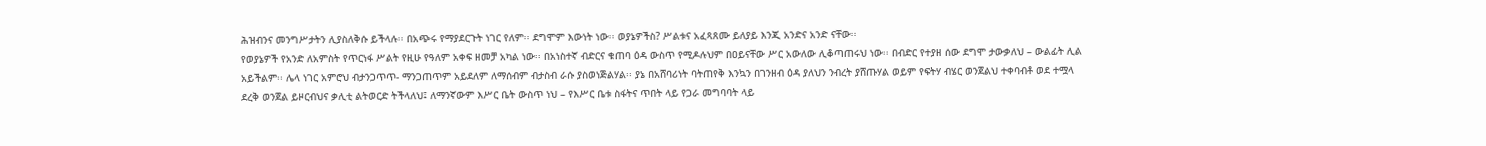ሕዝብንና መንግሥታትን ሊያስለቅሱ ይችላሉ፡፡ በአጭሩ የማያደርጉት ነገር የለም፡፡ ደግሞም እውነት ነው፡፡ ወያኔዎችስ? ሥልቱና አፈጻጸሙ ይለያይ እንጂ አንድና አንድ ናቸው፡፡
የወያኔዎች የአንድ ለአምስት የጥርነፋ ሥልት የዚሁ የዓለም አቀፍ ዘመቻ አካል ነው፡፡ በአነስተኛ ብድርና ቁጠባ ዕዳ ውስጥ የሚዶሉህም በዐይናቸው ሥር አውለው ሊቆጣጠሩህ ነው፡፡ በብድር የተያዘ ሰው ደግሞ ታውቃለህ – ውልፊት ሊል አይችልም፡፡ ሌላ ነገር አምሮህ ብታንጋጥጥ- ማንጋጠጥም አይደለም ለማሰብም ብታስብ ራሱ ያስወነጅልሃል፡፡ ያኔ በአሸባሪነት ባትጠየቅ እንኳን በገንዘብ ዕዳ ያለህን ንብረት ያሸጡሃል ወይም የፍትሃ ብሄር ወንጀልህ ተቀባብቶ ወደ ተሟላ ደረቅ ወንጀል ይዞርብህና ቃሊቲ ልትወርድ ትችላለህ፤ ለማንኛውም እሥር ቤት ውስጥ ነህ – የእሥር ቤቱ ስፋትና ጥበት ላይ የጋራ መግባባት ላይ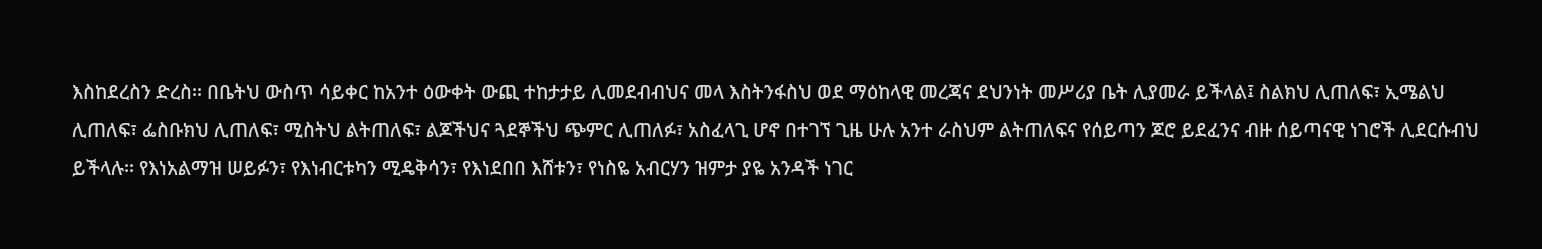እስከደረስን ድረስ፡፡ በቤትህ ውስጥ ሳይቀር ከአንተ ዕውቀት ውጪ ተከታታይ ሊመደብብህና መላ እስትንፋስህ ወደ ማዕከላዊ መረጃና ደህንነት መሥሪያ ቤት ሊያመራ ይችላል፤ ስልክህ ሊጠለፍ፣ ኢሜልህ ሊጠለፍ፣ ፌስቡክህ ሊጠለፍ፣ ሚስትህ ልትጠለፍ፣ ልጆችህና ጓደኞችህ ጭምር ሊጠለፉ፣ አስፈላጊ ሆኖ በተገኘ ጊዜ ሁሉ አንተ ራስህም ልትጠለፍና የሰይጣን ጆሮ ይደፈንና ብዙ ሰይጣናዊ ነገሮች ሊደርሱብህ ይችላሉ፡፡ የእነአልማዝ ሠይፉን፣ የእነብርቱካን ሚዴቅሳን፣ የእነደበበ እሸቱን፣ የነስዬ አብርሃን ዝምታ ያዬ አንዳች ነገር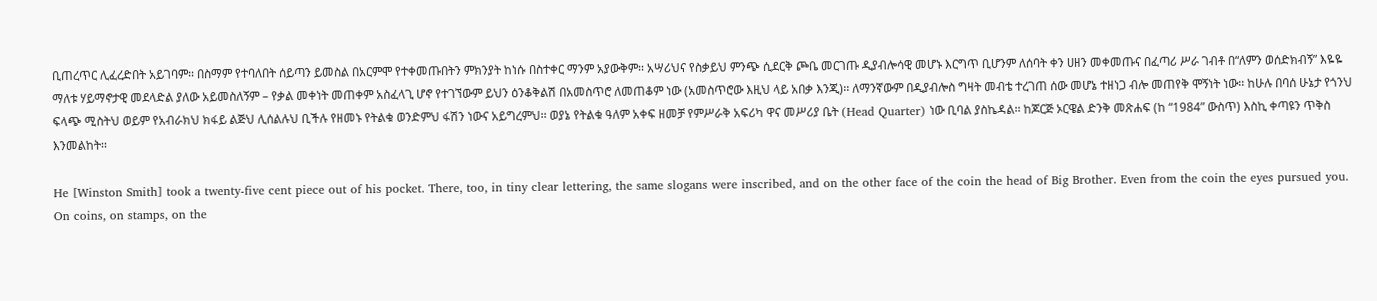ቢጠረጥር ሊፈረድበት አይገባም፡፡ በስማም የተባለበት ሰይጣን ይመስል በአርምሞ የተቀመጡበትን ምክንያት ከነሱ በስተቀር ማንም አያውቅም፡፡ አሣሪህና የስቃይህ ምንጭ ሲደርቅ ጮቤ መርገጡ ዲያብሎሳዊ መሆኑ እርግጥ ቢሆንም ለሰባት ቀን ሀዘን መቀመጡና በፈጣሪ ሥራ ገብቶ በ“ለምን ወሰድክብኝ” እዬዬ ማለቱ ሃይማኖታዊ መደላድል ያለው አይመስለኝም – የቃል መቀነት መጠቀም አስፈላጊ ሆኖ የተገኘውም ይህን ዕንቆቅልሽ በአመስጥሮ ለመጠቆም ነው (አመስጥሮው እዚህ ላይ አበቃ እንጂ)፡፡ ለማንኛውም በዲያብሎስ ግዛት መብቴ ተረገጠ ሰው መሆኔ ተዘነጋ ብሎ መጠየቅ ሞኝነት ነው፡፡ ከሁሉ በባሰ ሁኔታ የጎንህ ፍላጭ ሚስትህ ወይም የአብራክህ ክፋይ ልጅህ ሊሰልሉህ ቢችሉ የዘመኑ የትልቁ ወንድምህ ፋሽን ነውና አይግረምህ፡፡ ወያኔ የትልቁ ዓለም አቀፍ ዘመቻ የምሥራቅ አፍሪካ ዋና መሥሪያ ቤት (Head Quarter) ነው ቢባል ያስኬዳል፡፡ ከጆርጅ ኦርዌል ድንቅ መጽሐፍ (ከ “1984” ውስጥ) እስኪ ቀጣዩን ጥቅስ እንመልከት፡፡

He [Winston Smith] took a twenty-five cent piece out of his pocket. There, too, in tiny clear lettering, the same slogans were inscribed, and on the other face of the coin the head of Big Brother. Even from the coin the eyes pursued you. On coins, on stamps, on the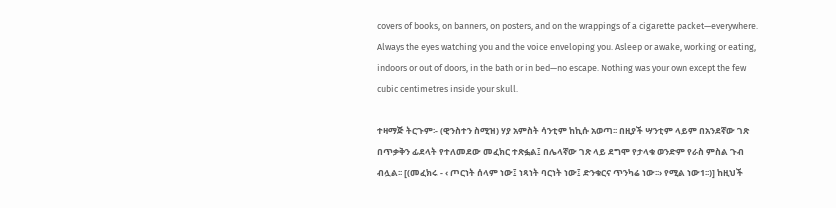covers of books, on banners, on posters, and on the wrappings of a cigarette packet—everywhere. Always the eyes watching you and the voice enveloping you. Asleep or awake, working or eating, indoors or out of doors, in the bath or in bed—no escape. Nothing was your own except the few cubic centimetres inside your skull.

ተዛማጅ ትርጉም፡- (ዊንስተን ስሚዝ) ሃያ አምስት ሳንቲም ከኪሱ አወጣ፡፡ በዚያች ሣንቲም ላይም በአንደኛው ገጽ በጥቃቅን ፊደላት የተለመደው መፈክር ተጽፏል፤ በሌላኛው ገጽ ላይ ደግሞ የታላቁ ወንድም የራስ ምስል ጉብ ብሏል፡፡ [(መፈክሩ - ‹ ጦርነት ሰላም ነው፤ ነጻነት ባርነት ነው፤ ድንቁርና ጥንካሬ ነው፡፡› የሚል ነው1፡፡)] ከዚህች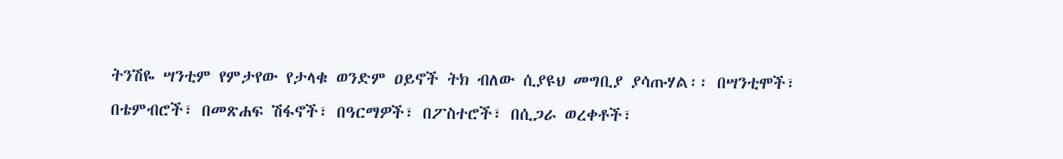ትንሽዬ ሣንቲም የምታየው የታላቁ ወንድም ዐይኖች ትክ ብለው ሲያዩህ መግቢያ ያሳጡሃል፡፡ በሣንቲሞች፣ በቴምብሮች፣ በመጽሐፍ ሽፋኖች፣ በዓርማዎች፣ በፖስተሮች፣ በሲጋራ ወረቀቶች፣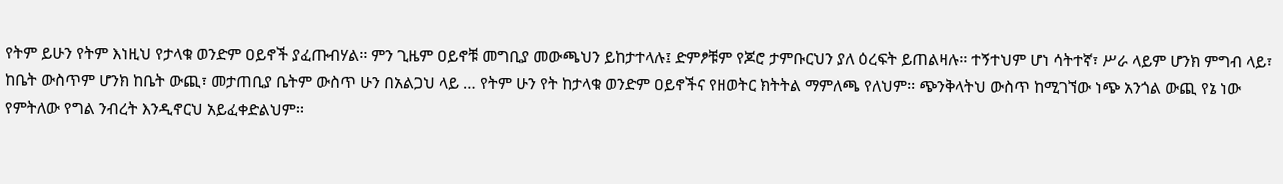የትም ይሁን የትም እነዚህ የታላቁ ወንድም ዐይኖች ያፈጡብሃል፡፡ ምን ጊዜም ዐይኖቹ መግቢያ መውጫህን ይከታተላሉ፤ ድምፆቹም የጆሮ ታምቡርህን ያለ ዕረፍት ይጠልዛሉ፡፡ ተኝተህም ሆነ ሳትተኛ፣ ሥራ ላይም ሆንክ ምግብ ላይ፣ ከቤት ውስጥም ሆንክ ከቤት ውጪ፣ መታጠቢያ ቤትም ውስጥ ሁን በአልጋህ ላይ … የትም ሁን የት ከታላቁ ወንድም ዐይኖችና የዘወትር ክትትል ማምለጫ የለህም፡፡ ጭንቅላትህ ውስጥ ከሚገኘው ነጭ አንጎል ውጪ የኔ ነው የምትለው የግል ንብረት እንዲኖርህ አይፈቀድልህም፡፡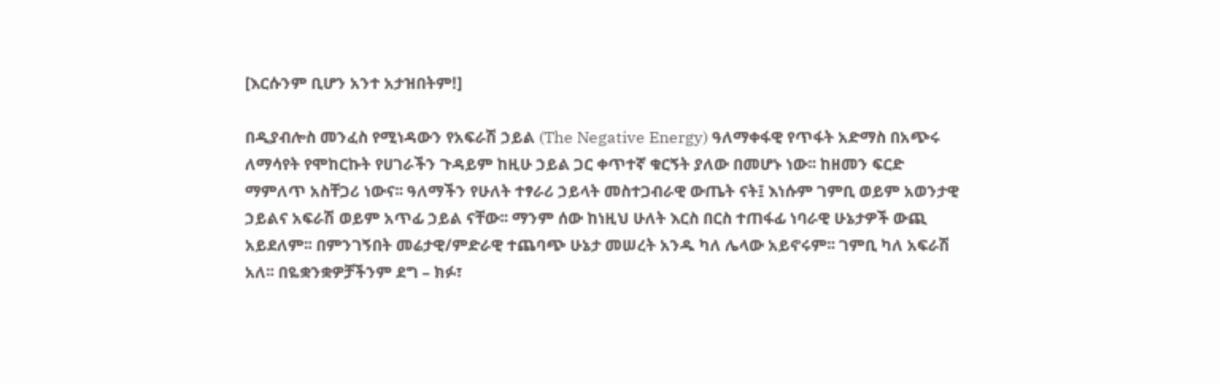[እርሱንም ቢሆን አንተ አታዝበትም!]

በዲያብሎስ መንፈስ የሚነዳውን የአፍራሽ ኃይል (The Negative Energy) ዓለማቀፋዊ የጥፋት አድማስ በአጭሩ ለማሳየት የሞከርኩት የሀገራችን ጉዳይም ከዚሁ ኃይል ጋር ቀጥተኛ ቁርኝት ያለው በመሆኑ ነው፡፡ ከዘመን ፍርድ ማምለጥ አስቸጋሪ ነውና፡፡ ዓለማችን የሁለት ተፃራሪ ኃይላት መስተጋብራዊ ውጤት ናት፤ እነሱም ገምቢ ወይም አወንታዊ ኃይልና አፍራሽ ወይም አጥፊ ኃይል ናቸው፡፡ ማንም ሰው ከነዚህ ሁለት እርስ በርስ ተጠፋፊ ነባራዊ ሁኔታዎች ውጪ አይደለም፡፡ በምንገኝበት መሬታዊ/ምድራዊ ተጨባጭ ሁኔታ መሠረት አንዱ ካለ ሌላው አይኖሩም፡፡ ገምቢ ካለ አፍራሽ አለ፡፡ በዬቋንቋዎቻችንም ደግ – ክፉ፣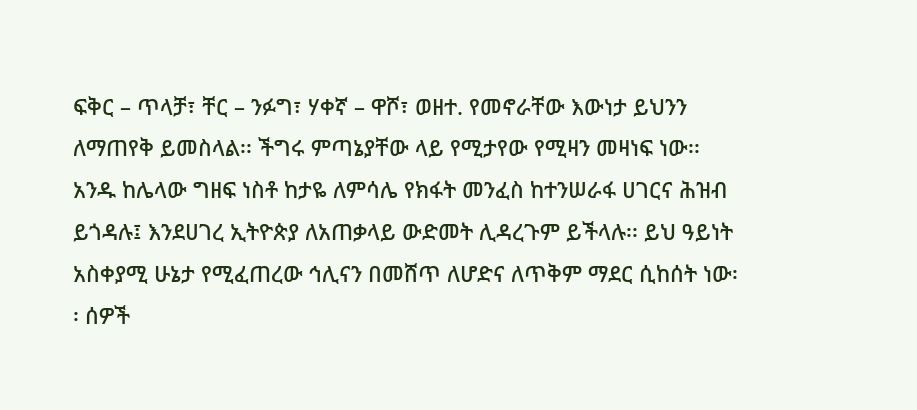ፍቅር – ጥላቻ፣ ቸር – ንፉግ፣ ሃቀኛ – ዋሾ፣ ወዘተ. የመኖራቸው እውነታ ይህንን ለማጠየቅ ይመስላል፡፡ ችግሩ ምጣኔያቸው ላይ የሚታየው የሚዛን መዛነፍ ነው፡፡ አንዱ ከሌላው ግዘፍ ነስቶ ከታዬ ለምሳሌ የክፋት መንፈስ ከተንሠራፋ ሀገርና ሕዝብ ይጎዳሉ፤ እንደሀገረ ኢትዮጵያ ለአጠቃላይ ውድመት ሊዳረጉም ይችላሉ፡፡ ይህ ዓይነት አስቀያሚ ሁኔታ የሚፈጠረው ኅሊናን በመሸጥ ለሆድና ለጥቅም ማደር ሲከሰት ነው፡፡ ሰዎች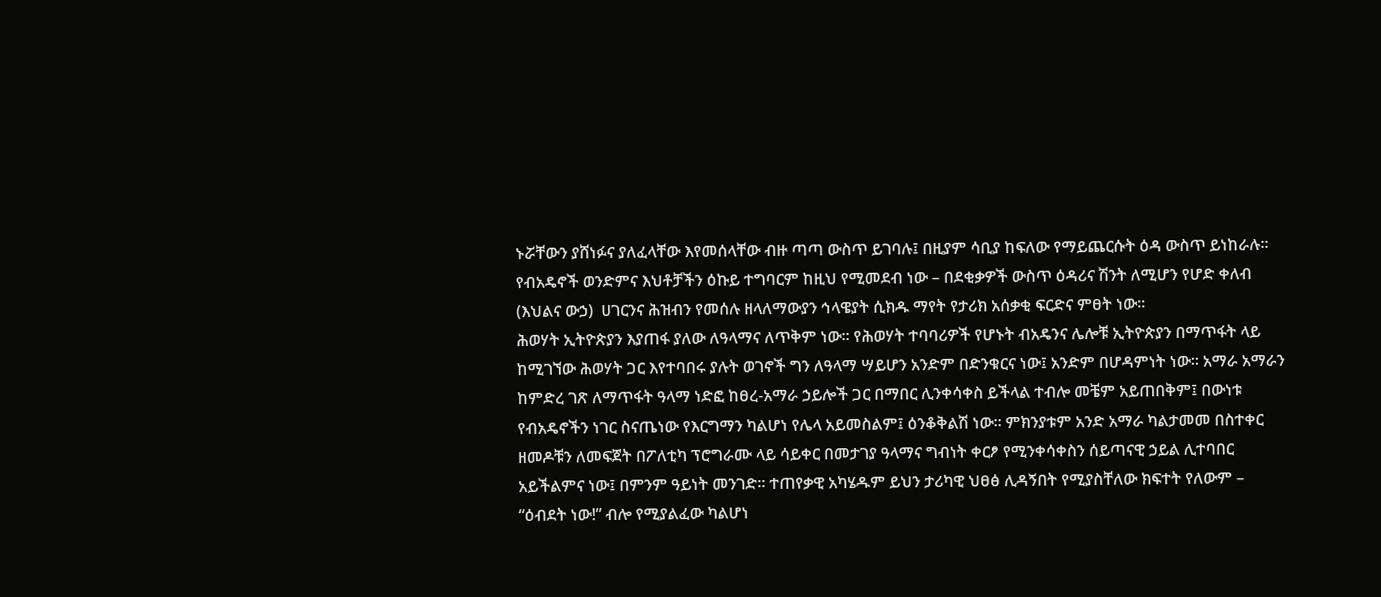ኑሯቸውን ያሸነፉና ያለፈላቸው እየመሰላቸው ብዙ ጣጣ ውስጥ ይገባሉ፤ በዚያም ሳቢያ ከፍለው የማይጨርሱት ዕዳ ውስጥ ይነከራሉ፡፡ የብአዴኖች ወንድምና እህቶቻችን ዕኩይ ተግባርም ከዚህ የሚመደብ ነው – በደቂቃዎች ውስጥ ዕዳሪና ሽንት ለሚሆን የሆድ ቀለብ (እህልና ውኃ)  ሀገርንና ሕዝብን የመሰሉ ዘላለማውያን ኅላዌያት ሲክዱ ማየት የታሪክ አሰቃቂ ፍርድና ምፀት ነው፡፡
ሕወሃት ኢትዮጵያን እያጠፋ ያለው ለዓላማና ለጥቅም ነው፡፡ የሕወሃት ተባባሪዎች የሆኑት ብአዴንና ሌሎቹ ኢትዮጵያን በማጥፋት ላይ ከሚገኘው ሕወሃት ጋር እየተባበሩ ያሉት ወገኖች ግን ለዓላማ ሣይሆን አንድም በድንቁርና ነው፤ አንድም በሆዳምነት ነው፡፡ አማራ አማራን ከምድረ ገጽ ለማጥፋት ዓላማ ነድፎ ከፀረ-አማራ ኃይሎች ጋር በማበር ሊንቀሳቀስ ይችላል ተብሎ መቼም አይጠበቅም፤ በውነቱ የብአዴኖችን ነገር ስናጤነው የእርግማን ካልሆነ የሌላ አይመስልም፤ ዕንቆቅልሽ ነው፡፡ ምክንያቱም አንድ አማራ ካልታመመ በስተቀር ዘመዶቹን ለመፍጀት በፖለቲካ ፕሮግራሙ ላይ ሳይቀር በመታገያ ዓላማና ግብነት ቀርፆ የሚንቀሳቀስን ሰይጣናዊ ኃይል ሊተባበር አይችልምና ነው፤ በምንም ዓይነት መንገድ፡፡ ተጠየቃዊ አካሄዱም ይህን ታሪካዊ ህፀፅ ሊዳኝበት የሚያስቸለው ክፍተት የለውም – “ዕብደት ነው!” ብሎ የሚያልፈው ካልሆነ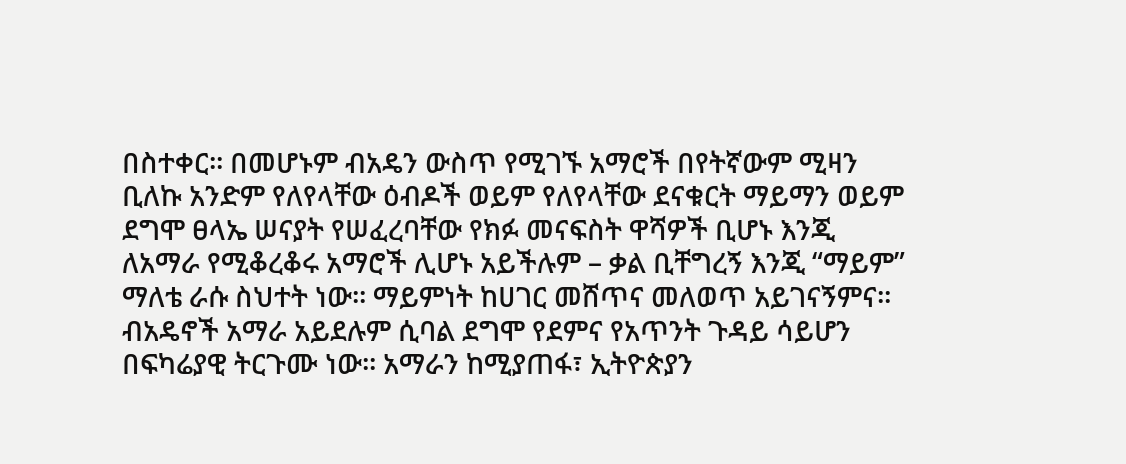በስተቀር፡፡ በመሆኑም ብአዴን ውስጥ የሚገኙ አማሮች በየትኛውም ሚዛን ቢለኩ አንድም የለየላቸው ዕብዶች ወይም የለየላቸው ደናቁርት ማይማን ወይም ደግሞ ፀላኤ ሠናያት የሠፈረባቸው የክፉ መናፍስት ዋሻዎች ቢሆኑ እንጂ ለአማራ የሚቆረቆሩ አማሮች ሊሆኑ አይችሉም – ቃል ቢቸግረኝ እንጂ “ማይም” ማለቴ ራሱ ስህተት ነው፡፡ ማይምነት ከሀገር መሸጥና መለወጥ አይገናኝምና፡፡ ብአዴኖች አማራ አይደሉም ሲባል ደግሞ የደምና የአጥንት ጉዳይ ሳይሆን በፍካሬያዊ ትርጉሙ ነው፡፡ አማራን ከሚያጠፋ፣ ኢትዮጵያን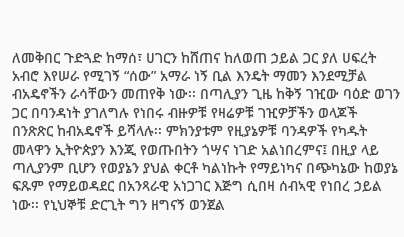ለመቅበር ጉድጓድ ከማሰ፣ ሀገርን ከሸጠና ከለወጠ ኃይል ጋር ያለ ሀፍረት አብሮ እየሠራ የሚገኝ “ሰው” አማራ ነኝ ቢል እንዴት ማመን እንደሚቻል ብአዴኖችን ራሳቸውን መጠየቅ ነው፡፡ በጣሊያን ጊዜ ከቅኝ ገዢው ባዕድ ወገን ጋር በባንዳነት ያገለግሉ የነበሩ ብዙዎቹ የዛሬዎቹ ገዢዎቻችን ወላጆች በንጽጽር ከብአዴኖች ይሻላሉ፡፡ ምክንያቱም የዚያኔዎቹ ባንዳዎች የካዱት መላዋን ኢትዮጵያን እንጂ የወጡበትን ጎሣና ነገድ አልነበረምና፤ በዚያ ላይ ጣሊያንም ቢሆን የወያኔን ያህል ቀርቶ ካልነኩት የማይነካና በጭካኔው ከወያኔ ፍጹም የማይወዳደር በአንጻራዊ አነጋገር እጅግ ሲበዛ ሰብኣዊ የነበረ ኃይል ነው፡፡ የኒህኞቹ ድርጊት ግን ዘግናኝ ወንጀል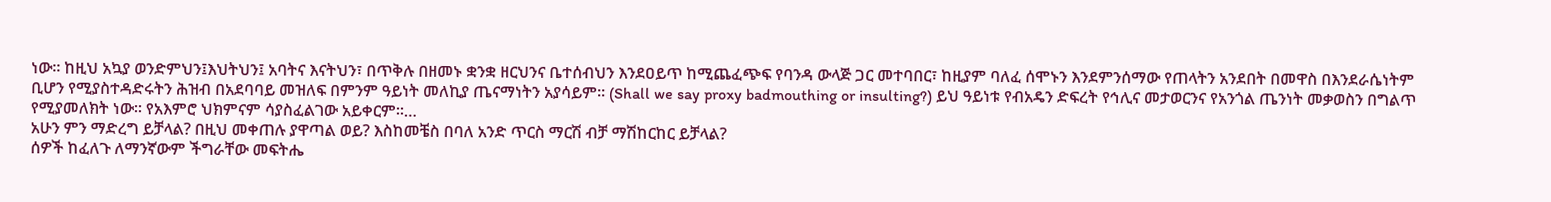ነው፡፡ ከዚህ አኳያ ወንድምህን፤እህትህን፤ አባትና እናትህን፣ በጥቅሉ በዘመኑ ቋንቋ ዘርህንና ቤተሰብህን እንደዐይጥ ከሚጨፈጭፍ የባንዳ ውላጅ ጋር መተባበር፣ ከዚያም ባለፈ ሰሞኑን እንደምንሰማው የጠላትን አንደበት በመዋስ በእንደራሴነትም ቢሆን የሚያስተዳድሩትን ሕዝብ በአደባባይ መዝለፍ በምንም ዓይነት መለኪያ ጤናማነትን አያሳይም፡፡ (Shall we say proxy badmouthing or insulting?) ይህ ዓይነቱ የብአዴን ድፍረት የኅሊና መታወርንና የአንጎል ጤንነት መቃወስን በግልጥ የሚያመለክት ነው፡፡ የአእምሮ ህክምናም ሳያስፈልገው አይቀርም፡፡…
አሁን ምን ማድረግ ይቻላል? በዚህ መቀጠሉ ያዋጣል ወይ? እስከመቼስ በባለ አንድ ጥርስ ማርሽ ብቻ ማሽከርከር ይቻላል?
ሰዎች ከፈለጉ ለማንኛውም ችግራቸው መፍትሔ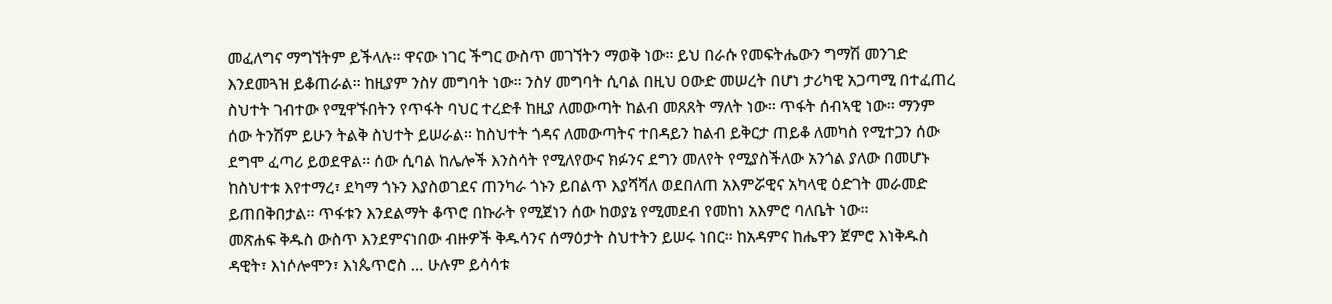መፈለግና ማግኘትም ይችላሉ፡፡ ዋናው ነገር ችግር ውስጥ መገኘትን ማወቅ ነው፡፡ ይህ በራሱ የመፍትሔውን ግማሽ መንገድ እንደመጓዝ ይቆጠራል፡፡ ከዚያም ንስሃ መግባት ነው፡፡ ንስሃ መግባት ሲባል በዚህ ዐውድ መሠረት በሆነ ታሪካዊ አጋጣሚ በተፈጠረ ስህተት ገብተው የሚዋኙበትን የጥፋት ባህር ተረድቶ ከዚያ ለመውጣት ከልብ መጸጸት ማለት ነው፡፡ ጥፋት ሰብኣዊ ነው፡፡ ማንም ሰው ትንሽም ይሁን ትልቅ ስህተት ይሠራል፡፡ ከስህተት ጎዳና ለመውጣትና ተበዳይን ከልብ ይቅርታ ጠይቆ ለመካስ የሚተጋን ሰው ደግሞ ፈጣሪ ይወደዋል፡፡ ሰው ሲባል ከሌሎች እንስሳት የሚለየውና ክፉንና ደግን መለየት የሚያስችለው አንጎል ያለው በመሆኑ ከስህተቱ እየተማረ፣ ደካማ ጎኑን እያስወገደና ጠንካራ ጎኑን ይበልጥ እያሻሻለ ወደበለጠ አእምሯዊና አካላዊ ዕድገት መራመድ ይጠበቅበታል፡፡ ጥፋቱን እንደልማት ቆጥሮ በኩራት የሚጀነን ሰው ከወያኔ የሚመደብ የመከነ አእምሮ ባለቤት ነው፡፡
መጽሐፍ ቅዱስ ውስጥ እንደምናነበው ብዙዎች ቅዱሳንና ሰማዕታት ስህተትን ይሠሩ ነበር፡፡ ከአዳምና ከሔዋን ጀምሮ እነቅዱስ ዳዊት፣ እነሶሎሞን፣ እነጴጥሮስ … ሁሉም ይሳሳቱ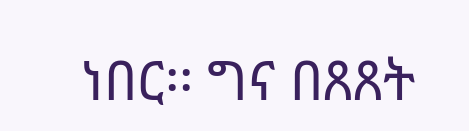ነበር፡፡ ግና በጸጸት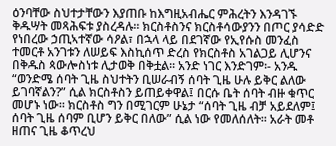ዕንባቸው ስህተታቸውን እያጠቡ ከእግዚአብሔር ምሕረትን እንዳገኙ ቅዱሣት መጻሕፍቱ ያስረዳሉ፡፡ ክርስቶስንና ክርስቶሳውያንን በጦር ያሳድድ የነበረው ኃጢኣተኛው ሳዖል፣ በኋላ ላይ በደገኛው የኢየሱስ መንፈስ ተመርቶ አንገቱን ለሠይፍ እስኪሰጥ ድረስ የክርስቶስ አገልጋይ ሊሆንና በቅዱስ ጳውሎስነቱ ሊታወቅ በቅቷል፡፡ አንድ ነገር እንድገም፡- አንዱ “ወንድሜ ሰባት ጊዜ ስህተትን ቢሠራብኝ ሰባት ጊዜ ሁሉ ይቅር ልለው ይገባኛልን?” ሲል ክርስቶስን ይጠይቀዋል፤ በርሱ ቤት ሰባት ብዙ ቁጥር መሆኑ ነው፡፡ ክርስቶስ ግን በሚገርም ሁኔታ “ሰባት ጊዜ ብቻ አይደለም፤ ሰባት ጊዜ ሰባም ቢሆን ይቅር በለው” ሲል ነው የመለሰለት፡፡ አራት መቶ ዘጠና ጊዜ ቆጥረህ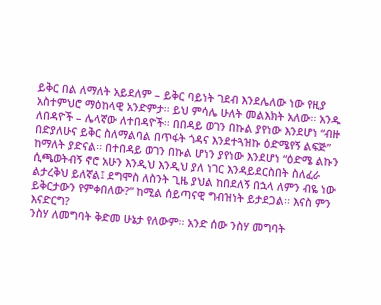ይቅር በል ለማለት አይደለም – ይቅር ባይነት ገደብ እንደሌለው ነው የዚያ አስተምህሮ ማዕከላዊ አንድምታ፡፡ ይህ ምሳሌ ሁለት መልእክት አለው፡፡ አንዱ ለበዳዮች – ሌላኛው ለተበዳዮች፡፡ በበዳይ ወገን በኩል ያየነው እንደሆነ “ብዙ በድያለሁና ይቅር ስለማልባል በጥፋት ጎዳና እንደተጓዝኩ ዕድሜየኝ ልፍጅ” ከማለት ያድናል፡፡ በተበዳይ ወገን በኩል ሆነን ያየነው እንደሆነ “ዕድሜ ልኩን ሲጫወትብኝ ኖሮ አሁን እንዲህ እንዲህ ያለ ነገር እንዳይደርስበት ስለፈራ ልታረቅህ ይለኛል፤ ደግሞስ ለስንት ጊዜ ያህል ከበደለኝ በኋላ ለምን ብዬ ነው ይቅርታውን የምቀበለው?” ከሚል ሰይጣናዊ ግብዝነት ይታደጋል፡፡ እናስ ምን እናድርግ?
ንስሃ ለመግባት ቅድመ ሁኔታ የለውም፡፡ አንድ ሰው ንስሃ መግባት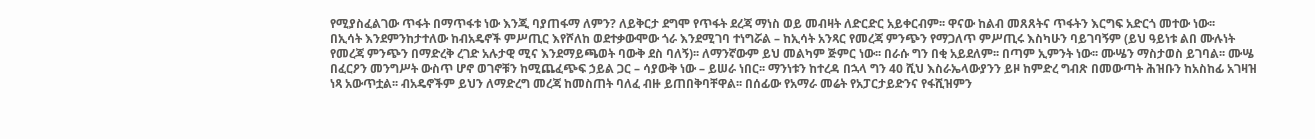የሚያስፈልገው ጥፋት በማጥፋቱ ነው እንጂ ባያጠፋማ ለምን? ለይቅርታ ደግሞ የጥፋት ደረጃ ማነስ ወይ መብዛት ለድርድር አይቀርብም፡፡ ዋናው ከልብ መጸጸትና ጥፋትን እርግፍ አድርጎ መተው ነው፡፡
በኢሳት እንደምንከታተለው ከብአዴኖች ምሥጢር እየሾለከ ወደተቃውሞው ጎራ እንደሚገባ ተነግሯል – ከኢሳት አንጻር የመረጃ ምንጭን የማጋለጥ ምሥጢሩ እስካሁን ባይገባኝም (ይህ ዓይነቱ ልበ ሙሉነት የመረጃ ምንጭን በማድረቅ ረገድ አሉታዊ ሚና እንደማይጫወት ባውቅ ደስ ባለኝ)፡፡ ለማንኛውም ይህ መልካም ጅምር ነው፡፡ በራሱ ግን በቂ አይደለም፡፡ በጣም ኢምንት ነው፡፡ ሙሤን ማስታወስ ይገባል፡፡ ሙሤ በፈርዖን መንግሥት ውስጥ ሆኖ ወገኖቹን ከሚጨፈጭፍ ኃይል ጋር – ሳያውቅ ነው – ይሠራ ነበር፡፡ ማንነቱን ከተረዳ በኋላ ግን 40 ሺህ እስራኤላውያንን ይዞ ከምድረ ግብጽ በመውጣት ሕዝቡን ከአስከፊ አገዛዝ ነጻ አውጥቷል፡፡ ብአዴኖችም ይህን ለማድረግ መረጃ ከመስጠት ባለፈ ብዙ ይጠበቅባቸዋል፡፡ በሰፊው የአማራ መሬት የአፓርታይድንና የፋሺዝምን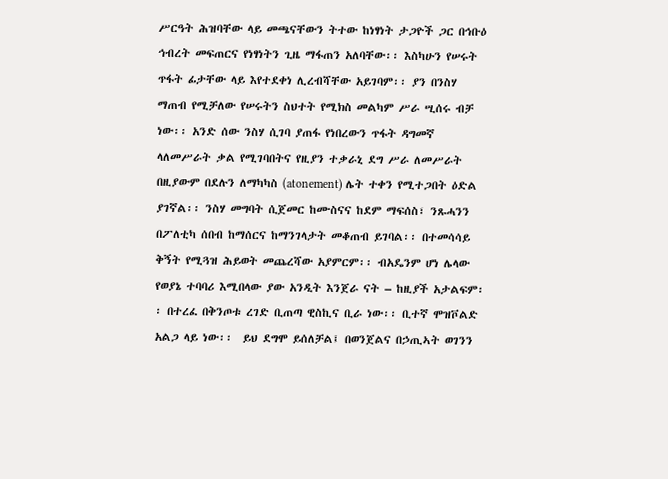ሥርዓት ሕዝባቸው ላይ መጫናቸውን ትተው ከነፃነት ታጋዮች ጋር በኅቡዕ ኅብረት መፍጠርና የነፃነትን ጊዜ ማፋጠን አለባቸው፡፡ እስካሁን የሠሩት ጥፋት ፊታቸው ላይ እየተደቀነ ሊረብሻቸው አይገባም፡፡ ያን በንስሃ ማጠብ የሚቻለው የሠሩትን ስህተት የሚክስ መልካም ሥራ ሢሰሩ ብቻ ነው፡፡ አንድ ሰው ንስሃ ሲገባ ያጠፋ የነበረውን ጥፋት ዳግመኛ ላለመሥራት ቃል የሚገባበትና የዚያን ተቃራኒ ደግ ሥራ ለመሥራት በዚያውም በደሉን ለማካካስ (atonement) ሌት ተቀን የሚተጋበት ዕድል ያገኛል፡፡ ንስሃ መግባት ሲጀመር ከሙስናና ከደም ማፍሰስ፣ ንጹሓንን በፖለቲካ ሰበብ ከማሰርና ከማንገላታት መቆጠብ ይገባል፡፡ በተመሳሳይ ቅኝት የሚጓዝ ሕይወት መጨረሻው አያምርም፡፡ ብአዴንም ሆነ ሌላው የወያኔ ተባባሪ እሚበላው ያው አንዲት እንጀራ ናት – ከዚያች አታልፍም፡፡ በተረፈ በቅንጦቱ ረገድ ቢጠጣ ዊስኪና ቢራ ነው፡፡ ቢተኛ ሞዝቮልድ አልጋ ላይ ነው፡፡  ይህ ደግሞ ይሰለቻል፤ በወንጀልና በኃጢኣት ወገንን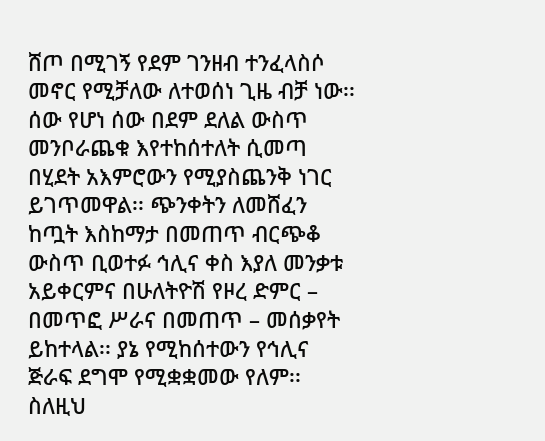ሸጦ በሚገኝ የደም ገንዘብ ተንፈላስሶ መኖር የሚቻለው ለተወሰነ ጊዜ ብቻ ነው፡፡ ሰው የሆነ ሰው በደም ደለል ውስጥ መንቦራጨቁ እየተከሰተለት ሲመጣ በሂደት አእምሮውን የሚያስጨንቅ ነገር ይገጥመዋል፡፡ ጭንቀትን ለመሸፈን ከጧት እስከማታ በመጠጥ ብርጭቆ ውስጥ ቢወተፉ ኅሊና ቀስ እያለ መንቃቱ አይቀርምና በሁለትዮሽ የዞረ ድምር – በመጥፎ ሥራና በመጠጥ – መሰቃየት ይከተላል፡፡ ያኔ የሚከሰተውን የኅሊና ጅራፍ ደግሞ የሚቋቋመው የለም፡፡ ስለዚህ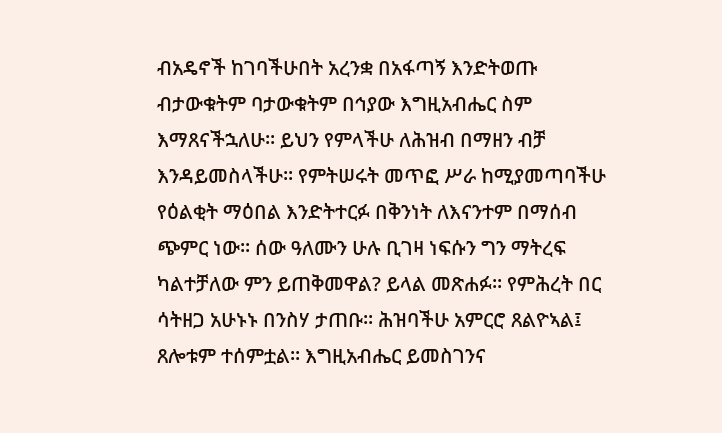ብአዴኖች ከገባችሁበት አረንቋ በአፋጣኝ እንድትወጡ ብታውቁትም ባታውቁትም በኅያው እግዚአብሔር ስም እማጸናችኋለሁ፡፡ ይህን የምላችሁ ለሕዝብ በማዘን ብቻ እንዳይመስላችሁ፡፡ የምትሠሩት መጥፎ ሥራ ከሚያመጣባችሁ የዕልቂት ማዕበል እንድትተርፉ በቅንነት ለእናንተም በማሰብ ጭምር ነው፡፡ ሰው ዓለሙን ሁሉ ቢገዛ ነፍሱን ግን ማትረፍ ካልተቻለው ምን ይጠቅመዋል? ይላል መጽሐፉ፡፡ የምሕረት በር ሳትዘጋ አሁኑኑ በንስሃ ታጠቡ፡፡ ሕዝባችሁ አምርሮ ጸልዮኣል፤ ጸሎቱም ተሰምቷል፡፡ እግዚአብሔር ይመስገንና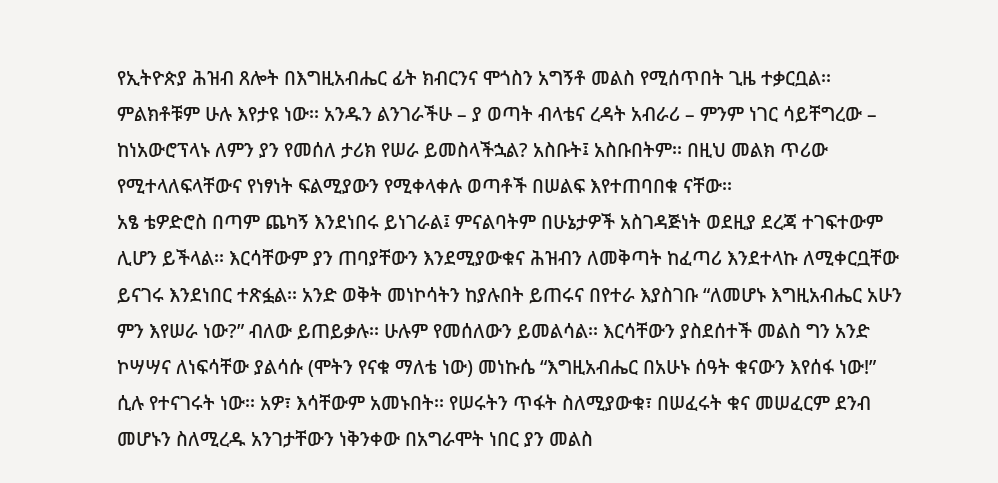የኢትዮጵያ ሕዝብ ጸሎት በእግዚአብሔር ፊት ክብርንና ሞጎስን አግኝቶ መልስ የሚሰጥበት ጊዜ ተቃርቧል፡፡ ምልክቶቹም ሁሉ እየታዩ ነው፡፡ አንዱን ልንገራችሁ – ያ ወጣት ብላቴና ረዳት አብራሪ – ምንም ነገር ሳይቸግረው – ከነአውሮፕላኑ ለምን ያን የመሰለ ታሪክ የሠራ ይመስላችኋል? አስቡት፤ አስቡበትም፡፡ በዚህ መልክ ጥሪው የሚተላለፍላቸውና የነፃነት ፍልሚያውን የሚቀላቀሉ ወጣቶች በሠልፍ እየተጠባበቁ ናቸው፡፡
አፄ ቴዎድሮስ በጣም ጨካኝ እንደነበሩ ይነገራል፤ ምናልባትም በሁኔታዎች አስገዳጅነት ወደዚያ ደረጃ ተገፍተውም ሊሆን ይችላል፡፡ እርሳቸውም ያን ጠባያቸውን እንደሚያውቁና ሕዝብን ለመቅጣት ከፈጣሪ እንደተላኩ ለሚቀርቧቸው ይናገሩ እንደነበር ተጽፏል፡፡ አንድ ወቅት መነኮሳትን ከያሉበት ይጠሩና በየተራ እያስገቡ “ለመሆኑ እግዚአብሔር አሁን ምን እየሠራ ነው?” ብለው ይጠይቃሉ፡፡ ሁሉም የመሰለውን ይመልሳል፡፡ እርሳቸውን ያስደሰተች መልስ ግን አንድ ኮሣሣና ለነፍሳቸው ያልሳሱ (ሞትን የናቁ ማለቴ ነው) መነኩሴ “እግዚአብሔር በአሁኑ ሰዓት ቁናውን እየሰፋ ነው!” ሲሉ የተናገሩት ነው፡፡ አዎ፣ እሳቸውም አመኑበት፡፡ የሠሩትን ጥፋት ስለሚያውቁ፣ በሠፈሩት ቁና መሠፈርም ደንብ መሆኑን ስለሚረዱ አንገታቸውን ነቅንቀው በአግራሞት ነበር ያን መልስ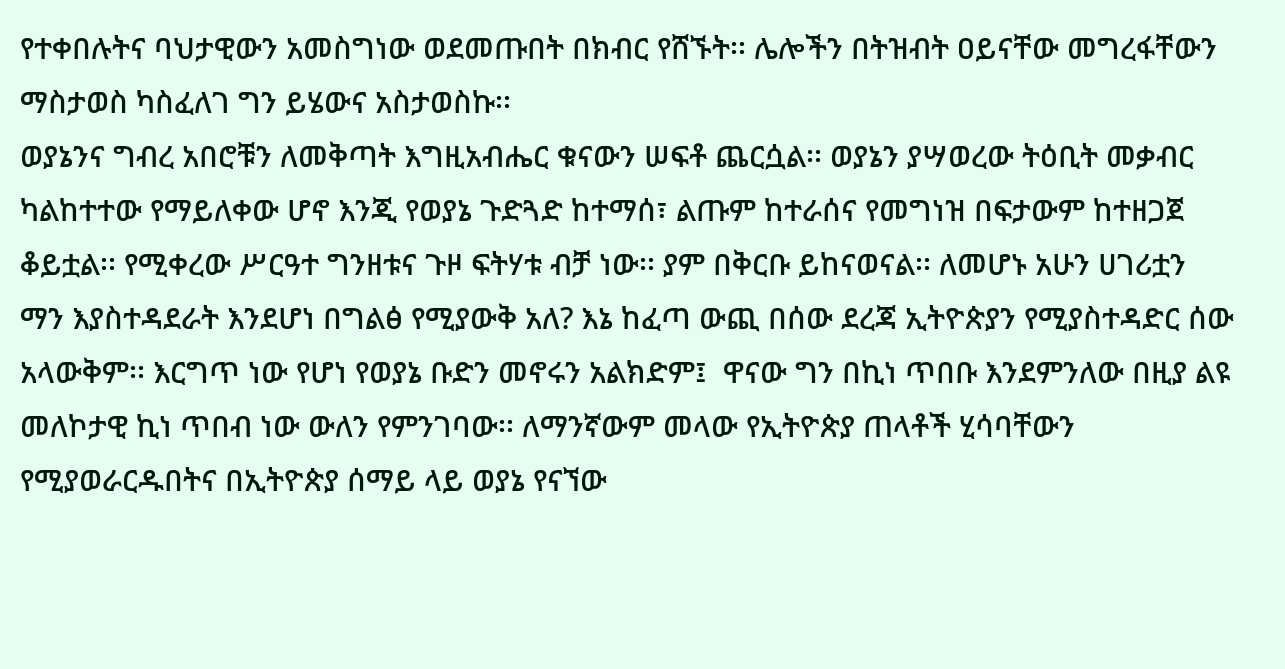የተቀበሉትና ባህታዊውን አመስግነው ወደመጡበት በክብር የሸኙት፡፡ ሌሎችን በትዝብት ዐይናቸው መግረፋቸውን ማስታወስ ካስፈለገ ግን ይሄውና አስታወስኩ፡፡
ወያኔንና ግብረ አበሮቹን ለመቅጣት እግዚአብሔር ቁናውን ሠፍቶ ጨርሷል፡፡ ወያኔን ያሣወረው ትዕቢት መቃብር ካልከተተው የማይለቀው ሆኖ እንጂ የወያኔ ጉድጓድ ከተማሰ፣ ልጡም ከተራሰና የመግነዝ በፍታውም ከተዘጋጀ ቆይቷል፡፡ የሚቀረው ሥርዓተ ግንዘቱና ጉዞ ፍትሃቱ ብቻ ነው፡፡ ያም በቅርቡ ይከናወናል፡፡ ለመሆኑ አሁን ሀገሪቷን ማን እያስተዳደራት እንደሆነ በግልፅ የሚያውቅ አለ? እኔ ከፈጣ ውጪ በሰው ደረጃ ኢትዮጵያን የሚያስተዳድር ሰው አላውቅም፡፡ እርግጥ ነው የሆነ የወያኔ ቡድን መኖሩን አልክድም፤  ዋናው ግን በኪነ ጥበቡ እንደምንለው በዚያ ልዩ መለኮታዊ ኪነ ጥበብ ነው ውለን የምንገባው፡፡ ለማንኛውም መላው የኢትዮጵያ ጠላቶች ሂሳባቸውን የሚያወራርዱበትና በኢትዮጵያ ሰማይ ላይ ወያኔ የናኘው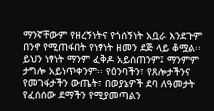ማንኛቸውም የዘረኝነትና የጎሰኝነት አቧራ እንደጉም በንኖ የሚጠፋበት የነፃነት ዘመን ደጅ ላይ ቆሟል፡፡ ይህን ነፃነት ማንም ፈቅዶ አይሰጠንም፤ ማንምም ታግሎ አይነጥቀንም፡፡ የዕንባችን፣ የጸሎታችንና የመገፋታችን ውጤት፣ በወያኔዎች ደባ ለዓመታት የፈሰሰው ደማችን የሚያመጣልን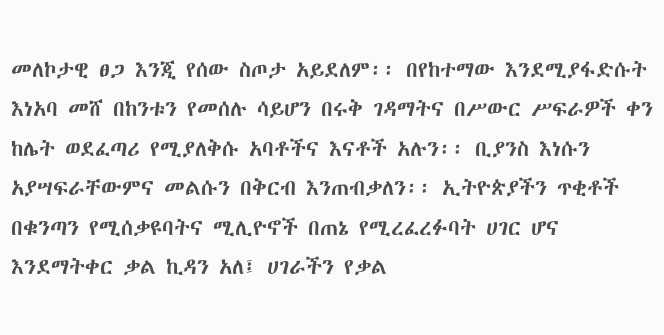መለኮታዊ ፀጋ እንጂ የሰው ስጦታ አይደለም፡፡ በየከተማው እንደሚያፋድሱት እነአባ መሸ በከንቱን የመሰሉ ሳይሆን በሩቅ ገዳማትና በሥውር ሥፍራዎች ቀን ከሌት ወደፈጣሪ የሚያለቅሱ አባቶችና እናቶች አሉን፡፡ ቢያንስ እነሱን አያሣፍራቸውምና መልሱን በቅርብ እንጠብቃለን፡፡ ኢትዮጵያችን ጥቂቶች በቁንጣን የሚሰቃዩባትና ሚሊዮኖች በጠኔ የሚረፈረፉባት ሀገር ሆና እንደማትቀር ቃል ኪዳን አለ፤ ሀገራችን የቃል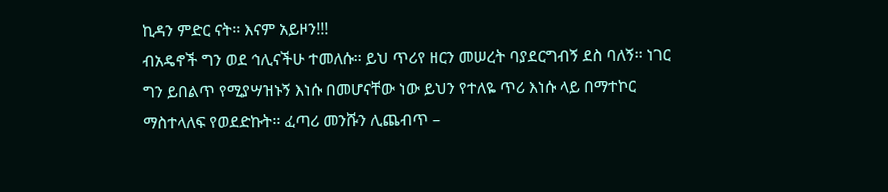ኪዳን ምድር ናት፡፡ እናም አይዞን!!!
ብአዴኖች ግን ወደ ኅሊናችሁ ተመለሱ፡፡ ይህ ጥሪየ ዘርን መሠረት ባያደርግብኝ ደስ ባለኝ፡፡ ነገር ግን ይበልጥ የሚያሣዝኑኝ እነሱ በመሆናቸው ነው ይህን የተለዬ ጥሪ እነሱ ላይ በማተኮር ማስተላለፍ የወደድኩት፡፡ ፈጣሪ መንሹን ሊጨብጥ –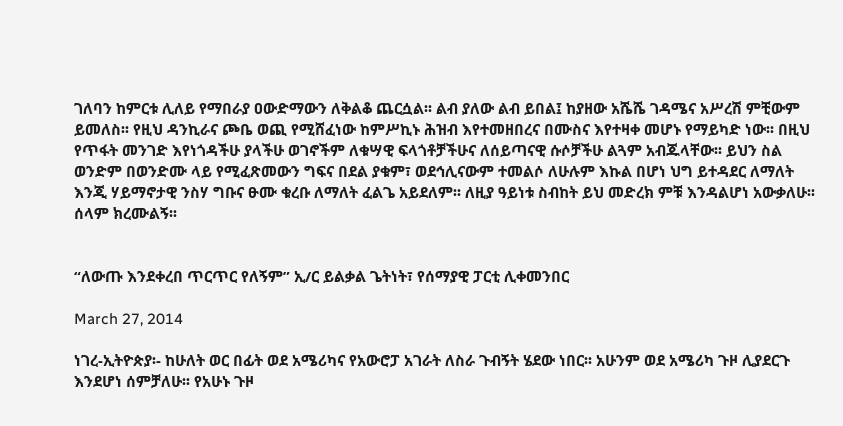ገለባን ከምርቱ ሊለይ የማበራያ ዐውድማውን ለቅልቆ ጨርሷል፡፡ ልብ ያለው ልብ ይበል፤ ከያዘው አሼሼ ገዳሜና አሥረሽ ምቺውም ይመለስ፡፡ የዚህ ዳንኪራና ጮቤ ወጪ የሚሸፈነው ከምሥኪኑ ሕዝብ እየተመዘበረና በሙስና እየተዛቀ መሆኑ የማይካድ ነው፡፡ በዚህ የጥፋት መንገድ እየነጎዳችሁ ያላችሁ ወገኖችም ለቁሣዊ ፍላጎቶቻችሁና ለሰይጣናዊ ሱሶቻችሁ ልጓም አብጁላቸው፡፡ ይህን ስል ወንድም በወንድሙ ላይ የሚፈጽመውን ግፍና በደል ያቁም፣ ወደኅሊናውም ተመልሶ ለሁሉም እኩል በሆነ ህግ ይተዳደር ለማለት እንጂ ሃይማኖታዊ ንስሃ ግቡና ፁሙ ቁረቡ ለማለት ፈልጌ አይደለም፡፡ ለዚያ ዓይነቱ ስብከት ይህ መድረክ ምቹ እንዳልሆነ አውቃለሁ፡፡ ሰላም ክረሙልኝ፡፡


“ለውጡ እንደቀረበ ጥርጥር የለኝም” ኢ/ር ይልቃል ጌትነት፣ የሰማያዊ ፓርቲ ሊቀመንበር

March 27, 2014

ነገረ-ኢትዮጵያ፡- ከሁለት ወር በፊት ወደ አሜሪካና የአውሮፓ አገራት ለስራ ጉብኝት ሄደው ነበር፡፡ አሁንም ወደ አሜሪካ ጉዞ ሊያደርጉ እንደሆነ ሰምቻለሁ፡፡ የአሁኑ ጉዞ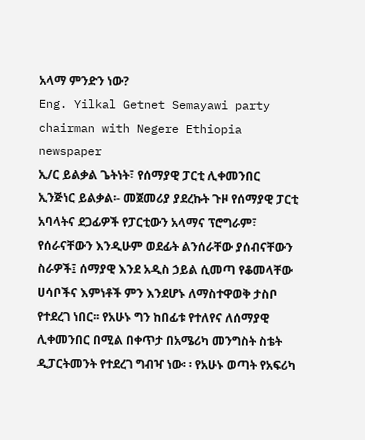አላማ ምንድን ነው?
Eng. Yilkal Getnet Semayawi party chairman with Negere Ethiopia newspaper
ኢ/ር ይልቃል ጌትነት፣ የሰማያዊ ፓርቲ ሊቀመንበር
ኢንጅነር ይልቃል፡- መጀመሪያ ያደረኩት ጉዞ የሰማያዊ ፓርቲ አባላትና ደጋፊዎች የፓርቲውን አላማና ፕሮግራም፣ የሰራናቸውን እንዲሁም ወደፊት ልንሰራቸው ያሰብናቸውን ስራዎች፤ ሰማያዊ እንደ አዲስ ኃይል ሲመጣ የቆመላቸው ሀሳቦችና እምነቶች ምን እንደሆኑ ለማስተዋወቅ ታስቦ የተደረገ ነበር፡፡ የአሁኑ ግን ከበፊቱ የተለየና ለሰማያዊ ሊቀመንበር በሚል በቀጥታ በአሜሪካ መንግስት ስቴት ዲፓርትመንት የተደረገ ግብዣ ነው፡ ፡ የአሁኑ ወጣት የአፍሪካ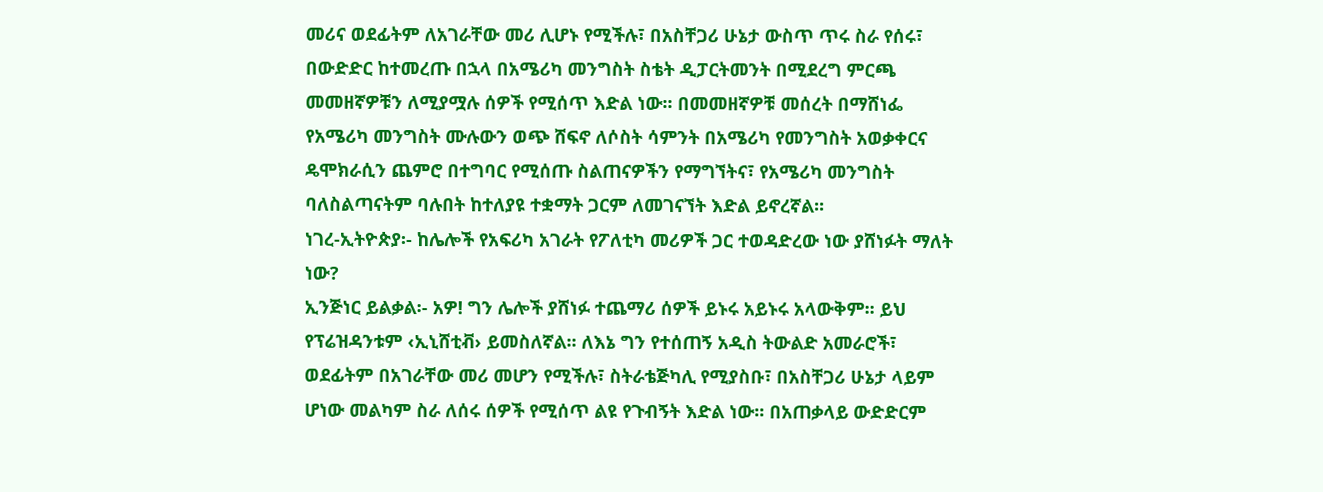መሪና ወደፊትም ለአገራቸው መሪ ሊሆኑ የሚችሉ፣ በአስቸጋሪ ሁኔታ ውስጥ ጥሩ ስራ የሰሩ፣ በውድድር ከተመረጡ በኋላ በአሜሪካ መንግስት ስቴት ዲፓርትመንት በሚደረግ ምርጫ መመዘኛዎቹን ለሚያሟሉ ሰዎች የሚሰጥ እድል ነው፡፡ በመመዘኛዎቹ መሰረት በማሸነፌ የአሜሪካ መንግስት ሙሉውን ወጭ ሸፍኖ ለሶስት ሳምንት በአሜሪካ የመንግስት አወቃቀርና ዴሞክራሲን ጨምሮ በተግባር የሚሰጡ ስልጠናዎችን የማግኘትና፣ የአሜሪካ መንግስት ባለስልጣናትም ባሉበት ከተለያዩ ተቋማት ጋርም ለመገናኘት እድል ይኖረኛል፡፡
ነገረ-ኢትዮጵያ፡- ከሌሎች የአፍሪካ አገራት የፖለቲካ መሪዎች ጋር ተወዳድረው ነው ያሸነፉት ማለት ነው?
ኢንጅነር ይልቃል፡- አዎ! ግን ሌሎች ያሸነፉ ተጨማሪ ሰዎች ይኑሩ አይኑሩ አላውቅም፡፡ ይህ የፕሬዝዳንቱም ‹ኢኒሸቲቭ› ይመስለኛል፡፡ ለእኔ ግን የተሰጠኝ አዲስ ትውልድ አመራሮች፣ ወደፊትም በአገራቸው መሪ መሆን የሚችሉ፣ ስትራቴጅካሊ የሚያስቡ፣ በአስቸጋሪ ሁኔታ ላይም ሆነው መልካም ስራ ለሰሩ ሰዎች የሚሰጥ ልዩ የጉብኝት እድል ነው፡፡ በአጠቃላይ ውድድርም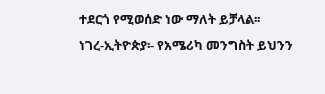ተደርጎ የሚወሰድ ነው ማለት ይቻላል፡፡
ነገረ-ኢትዮጵያ፡- የአሜሪካ መንግስት ይህንን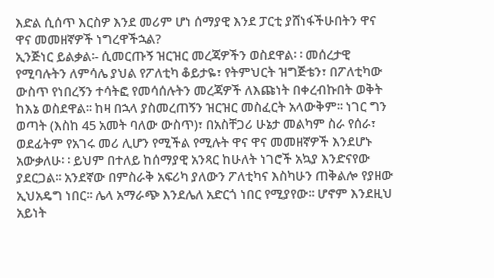እድል ሲሰጥ እርስዎ እንደ መሪም ሆነ ሰማያዊ እንደ ፓርቲ ያሸነፋችሁበትን ዋና ዋና መመዘኛዎች ነግረዋችኋል?
ኢንጅነር ይልቃል፡- ሲመርጡኝ ዝርዝር መረጃዎችን ወስደዋል፡ ፡ መሰረታዊ የሚባሉትን ለምሳሌ ያህል የፖለቲካ ቆይታዬ፣ የትምህርት ዝግጅቴን፣ በፖለቲካው ውስጥ የነበረኝን ተሳትፎ የመሳሰሉትን መረጃዎች ለእጩነት በቀረብኩበት ወቅት ከእኔ ወስደዋል፡፡ ከዛ በኋላ ያስመረጠኝን ዝርዝር መስፈርት አላውቅም፡፡ ነገር ግን ወጣት (እስከ 45 አመት ባለው ውስጥ)፣ በአስቸጋሪ ሁኔታ መልካም ስራ የሰራ፣ ወደፊትም የአገሩ መሪ ሊሆን የሚችል የሚሉት ዋና ዋና መመዘኛዎች እንደሆኑ አውቃለሁ፡ ፡ ይህም በተለይ ከሰማያዊ አንጻር ከሁለት ነገሮች አኳያ እንድናየው ያደርጋል፡፡ አንደኛው በምስራቅ አፍሪካ ያለውን ፖለቲካና እስካሁን ጠቅልሎ የያዘው ኢህአዴግ ነበር፡፡ ሌላ አማራጭ እንደሌለ አድርጎ ነበር የሚያየው፡፡ ሆኖም እንደዚህ አይነት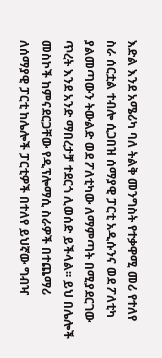እድል እንደ አሜሪካ ባለ ትልቅ መንግስት የተቃዋሚ መሪ የተለየ ስራ ሰርቷል ተብሎ ሲጋበዝ ሰማያዊ ፓርቲ አዲሱንና ወደ ፖለቲካ ያልመጣውን ትውልድ ወደ ፖለቲካው ለማምጣት በሚያደርገው ጥረት እንደ አንድ ማበረታቻ ተደርጎ ሊወሰድ ይችላል፡፡ ይህ በሌሎች መስኮች ከምናደርጋቸው የዲፕሎማሲ ስራዎች በተጨማሪ ለሰማያዊ ፓርቲ ከሌሎች ፓርቲዎች በተለየ ይህኛው ግብዣ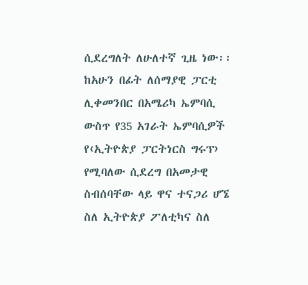ሲደረግለት ለሁለተኛ ጊዜ ነው፡፡
ከአሁን በፊት ለሰማያዊ ፓርቲ ሊቀመንበር በአሜሪካ ኤምባሲ ውስጥ የ35 አገራት ኤምባሲዎች የ‹ኢትዮጵያ ፓርትነርስ ግሩፕ› የሚባለው ሲደረግ በአመታዊ ስብሰባቸው ላይ ዋና ተናጋሪ ሆኜ ስለ ኢትዮጵያ ፖለቲካና ስለ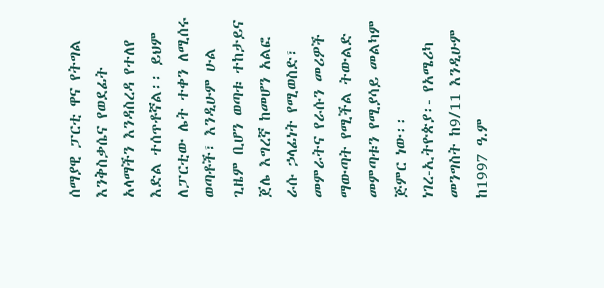ሰማያዊ ፓርቲ ዋና የትግል እንቅስቃሴና የወደፊት አላማችን እንዳስረዳ የተለየ እድል ተሰጥቶኛል፡፡ ይህም ለፓርቲው ሌት ተቀን ለሚሰሩ ወጣቶች፣ እንዲሁም ሁል ጊዜም ቢሆን ወጣቱ ተከታይና ጀሌ እግረኛ ከመሆን አልፎ ራሱ ኃላፊነት የሚወስድ፣ መምራትና የራሱን መሪዎች ማውጣት የሚችል ትውልድ መምጣቱን የሚያሳይ መልካም ጅምር ነው፡፡
ነገረ-ኢትዮጵያ፡- የአሜሪካ መንግስት ከ9/11 እንዲሁም ከ1997 ዓ.ም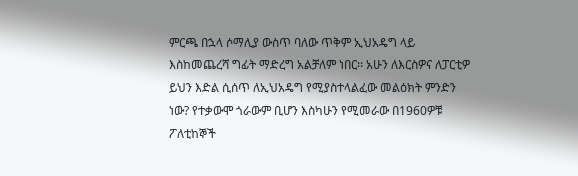ምርጫ በኋላ ሶማሊያ ውስጥ ባለው ጥቅም ኢህአዴግ ላይ እስከመጨረሻ ግፊት ማድረግ አልቻለም ነበር፡፡ አሁን ለእርስዎና ለፓርቲዎ ይህን እድል ሲሰጥ ለኢህአዴግ የሚያስተላልፈው መልዕክት ምንድን ነው? የተቃውሞ ጎራውም ቢሆን እስካሁን የሚመራው በ1960ዎቹ ፖለቲከኞች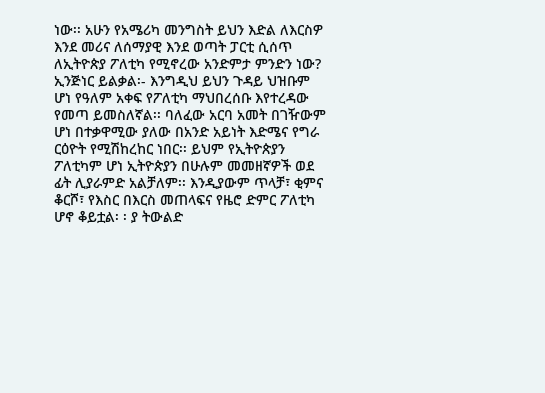ነው፡፡ አሁን የአሜሪካ መንግስት ይህን እድል ለእርስዎ እንደ መሪና ለሰማያዊ እንደ ወጣት ፓርቲ ሲሰጥ ለኢትዮጵያ ፖለቲካ የሚኖረው አንድምታ ምንድን ነው?
ኢንጅነር ይልቃል፡- እንግዲህ ይህን ጉዳይ ህዝቡም ሆነ የዓለም አቀፍ የፖለቲካ ማህበረሰቡ እየተረዳው የመጣ ይመስለኛል፡፡ ባለፈው አርባ አመት በገዥውም ሆነ በተቃዋሚው ያለው በአንድ አይነት እድሜና የግራ ርዕዮት የሚሽከረከር ነበር፡፡ ይህም የኢትዮጵያን ፖለቲካም ሆነ ኢትዮጵያን በሁሉም መመዘኛዎች ወደ ፊት ሊያራምድ አልቻለም፡፡ እንዲያውም ጥላቻ፣ ቂምና ቆርሾ፣ የእስር በእርስ መጠላፍና የዜሮ ድምር ፖለቲካ ሆኖ ቆይቷል፡ ፡ ያ ትውልድ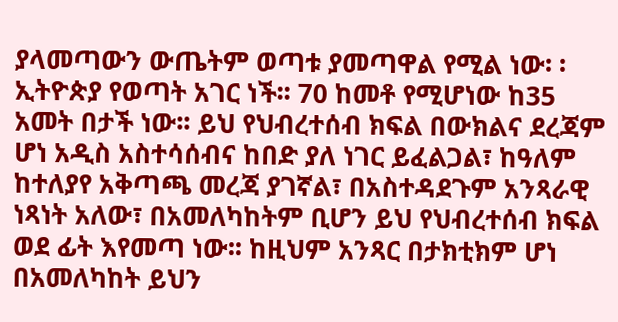ያላመጣውን ውጤትም ወጣቱ ያመጣዋል የሚል ነው፡ ፡ ኢትዮጵያ የወጣት አገር ነች፡፡ 70 ከመቶ የሚሆነው ከ35 አመት በታች ነው፡፡ ይህ የህብረተሰብ ክፍል በውክልና ደረጃም ሆነ አዲስ አስተሳሰብና ከበድ ያለ ነገር ይፈልጋል፣ ከዓለም ከተለያየ አቅጣጫ መረጃ ያገኛል፣ በአስተዳደጉም አንጻራዊ ነጻነት አለው፣ በአመለካከትም ቢሆን ይህ የህብረተሰብ ክፍል ወደ ፊት እየመጣ ነው፡፡ ከዚህም አንጻር በታክቲክም ሆነ በአመለካከት ይህን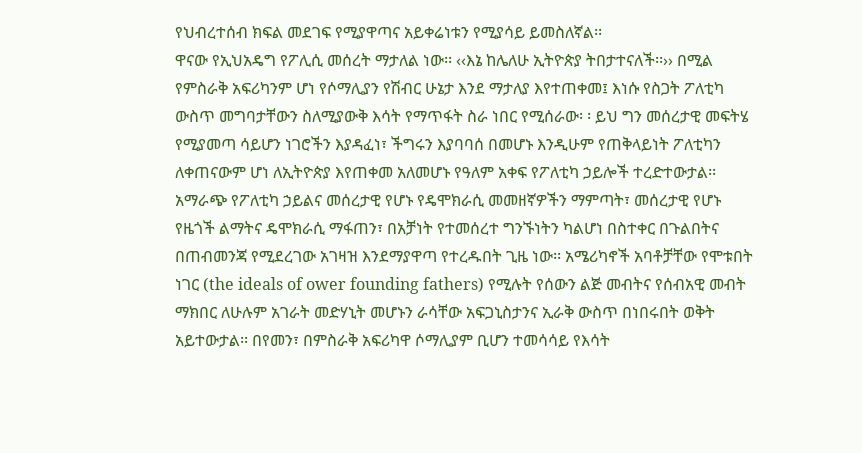የህብረተሰብ ክፍል መደገፍ የሚያዋጣና አይቀሬነቱን የሚያሳይ ይመስለኛል፡፡
ዋናው የኢህአዴግ የፖሊሲ መሰረት ማታለል ነው፡፡ ‹‹እኔ ከሌለሁ ኢትዮጵያ ትበታተናለች፡፡›› በሚል የምስራቅ አፍሪካንም ሆነ የሶማሊያን የሽብር ሁኔታ እንደ ማታለያ እየተጠቀመ፤ እነሱ የስጋት ፖለቲካ ውስጥ መግባታቸውን ስለሚያውቅ እሳት የማጥፋት ስራ ነበር የሚሰራው፡ ፡ ይህ ግን መሰረታዊ መፍትሄ የሚያመጣ ሳይሆን ነገሮችን እያዳፈነ፣ ችግሩን እያባባሰ በመሆኑ እንዲሁም የጠቅላይነት ፖለቲካን ለቀጠናውም ሆነ ለኢትዮጵያ እየጠቀመ አለመሆኑ የዓለም አቀፍ የፖለቲካ ኃይሎች ተረድተውታል፡፡ አማራጭ የፖለቲካ ኃይልና መሰረታዊ የሆኑ የዴሞክራሲ መመዘኛዎችን ማምጣት፣ መሰረታዊ የሆኑ የዜጎች ልማትና ዴሞክራሲ ማፋጠን፣ በአቻነት የተመሰረተ ግንኙነትን ካልሆነ በስተቀር በጉልበትና በጠብመንጃ የሚደረገው አገዛዝ እንደማያዋጣ የተረዱበት ጊዜ ነው፡፡ አሜሪካኖች አባቶቻቸው የሞቱበት ነገር (the ideals of ower founding fathers) የሚሉት የሰውን ልጅ መብትና የሰብአዊ መብት ማክበር ለሁሉም አገራት መድሃኒት መሆኑን ራሳቸው አፍጋኒስታንና ኢራቅ ውስጥ በነበሩበት ወቅት አይተውታል፡፡ በየመን፣ በምስራቅ አፍሪካዋ ሶማሊያም ቢሆን ተመሳሳይ የእሳት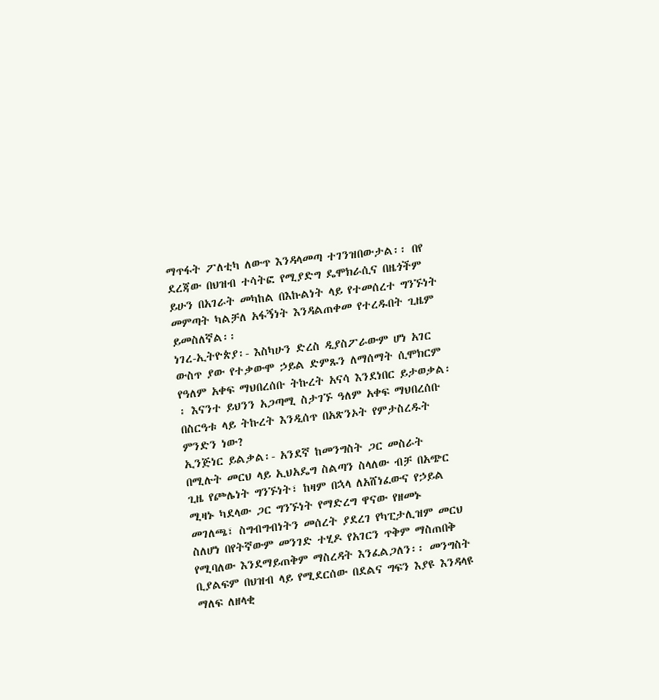ማጥፋት ፖለቲካ ለውጥ እንዳላመጣ ተገንዝበውታል፡፡ በየ ደረጃው በህዝብ ተሳትፎ የሚያድግ ዴሞክራሲና በዜጎችም ይሁን በአገራት መካከል በእኩልነት ላይ የተመሰረተ ግንኙነት መምጣት ካልቻለ አፋኝነት እንዳልጠቀመ የተረዱበት ጊዜም ይመስለኛል፡፡
ነገረ-ኢትዮጵያ፡- እስካሁን ድረስ ዲያስፖራውም ሆነ አገር ውስጥ ያው የተቃውሞ ኃይል ድምጹን ለማሰማት ሲሞክርም የዓለም አቀፍ ማህበረሰቡ ትኩረት አናሳ እንደነበር ይታወቃል፡፡ እናንተ ይህንን አጋጣሚ ስታገኙ ዓለም አቀፍ ማህበረሰቡ በስርዓቱ ላይ ትኩረት እንዲሰጥ በአጽንኦት የምታስረዱት ምንድን ነው?
ኢንጅነር ይልቃል፡- አንደኛ ከመንግስት ጋር መስራት በሚሉት መርህ ላይ ኢህአዴግ ስልጣን ስላለው ብቻ በአጭር ጊዜ የጮሌነት ግንኙነት፣ ከዛም በኋላ ለአሸነፈውና የኃይል ሚዛኑ ካደላው ጋር ግንኙነት የማድረግ ዋናው የዘመኑ መገለጫ፣ ስግብግብነትን መሰረት ያደረገ የካፒታሊዝም መርህ ስለሆነ በየትኛውም መንገድ ተሂዶ የአገርን ጥቅም ማስጠበቅ የሚባለው እንደማይጠቅም ማስረዳት እንፈልጋለን፡፡ መንግስት ቢያልፍም በህዝብ ላይ የሚደርሰው በደልና ግፍን እያዩ እንዳላዩ ማለፍ ለዘላቂ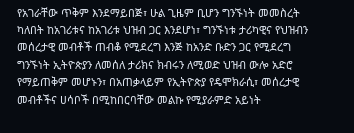የአገራቸው ጥቅም እንደማይበጅ፣ ሁል ጊዜም ቢሆን ግንኙነት መመስረት ካለበት ከአገሪቱና ከአገሪቱ ህዝብ ጋር እንደሆነ፣ ግንኙነቱ ታሪካዊና የህዝብን መሰረታዊ መብቶች ጠብቆ የሚደረግ እንጅ ከአንድ ቡድን ጋር የሚደረግ ግንኙነት ኢትዮጵያን ለመሰለ ታሪክና ክብሩን ለሚወድ ህዝብ ውሎ አድሮ የማይጠቅም መሆኑን፣ በአጠቃላይም የኢትዮጵያ የዴሞክራሲ፣ መሰረታዊ መብቶችና ሀሳቦች በሚከበርባቸው መልኩ የሚያራምድ አይነት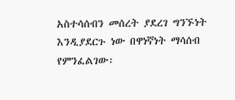አስተሳሰብን መሰረት ያደረገ ግንኙነት እንዲያደርጉ ነው በዋነኛነት ማሳሰብ የምንፈልገው፡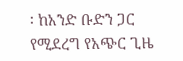፡ ከአንድ ቡድን ጋር የሚደረግ የአጭር ጊዜ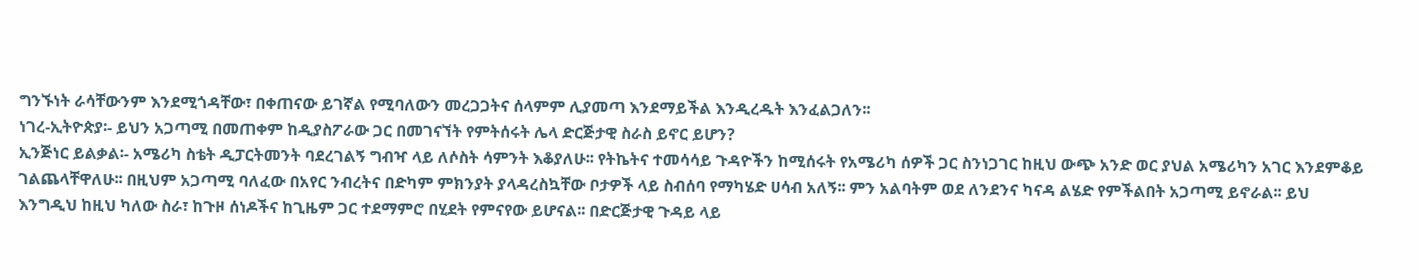ግንኙነት ራሳቸውንም እንደሚጎዳቸው፣ በቀጠናው ይገኛል የሚባለውን መረጋጋትና ሰላምም ሊያመጣ እንደማይችል እንዲረዱት እንፈልጋለን፡፡
ነገረ-ኢትዮጵያ፡- ይህን አጋጣሚ በመጠቀም ከዲያስፖራው ጋር በመገናኘት የምትሰሩት ሌላ ድርጅታዊ ስራስ ይኖር ይሆን?
ኢንጅነር ይልቃል፡- አሜሪካ ስቴት ዲፓርትመንት ባደረገልኝ ግብዣ ላይ ለሶስት ሳምንት እቆያለሁ፡፡ የትኬትና ተመሳሳይ ጉዳዮችን ከሚሰሩት የአሜሪካ ሰዎች ጋር ስንነጋገር ከዚህ ውጭ አንድ ወር ያህል አሜሪካን አገር እንደምቆይ ገልጨላቸዋለሁ፡፡ በዚህም አጋጣሚ ባለፈው በአየር ንብረትና በድካም ምክንያት ያላዳረስኳቸው ቦታዎች ላይ ስብሰባ የማካሄድ ሀሳብ አለኝ፡፡ ምን አልባትም ወደ ለንደንና ካናዳ ልሄድ የምችልበት አጋጣሚ ይኖራል፡፡ ይህ እንግዲህ ከዚህ ካለው ስራ፣ ከጉዞ ሰነዶችና ከጊዜም ጋር ተደማምሮ በሂደት የምናየው ይሆናል፡፡ በድርጅታዊ ጉዳይ ላይ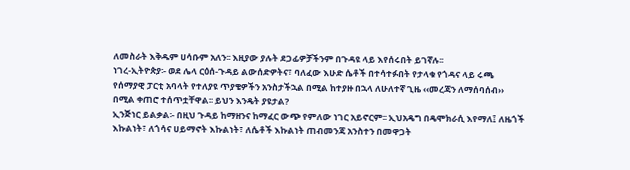ለመስራት እቅዱም ሀሳቡም አለን፡፡ እዚያው ያሉት ደጋፊዎቻችንም በጉዳዩ ላይ እየሰሩበት ይገኛሉ፡፡
ነገረ-ኢትዮጵያ፡- ወደ ሌላ ርዕሰ-ጉዳይ ልውሰድዎትና፣ ባለፈው እሁድ ሴቶች በተሳተፉበት የታላቁ የጎዳና ላይ ሩጫ የሰማያዊ ፓርቲ አባላት የተለያዩ ጥያቄዎችን አንስታችኋል በሚል ከተያዙ በኋላ ለሁለተኛ ጊዜ ‹‹መረጃን ለማሰባሰብ›› በሚል ቀጠሮ ተሰጥቷቸዋል፡፡ ይህን እንዴት ያዩታል?
ኢንጅነር ይልቃል፡- በዚህ ጉዳይ ከማዘንና ከማፈር ውጭ የምለው ነገር አይኖርም፡፡ ኢህአዴግ በዴሞክራሲ እየማለ፤ ለዜጎች እኩልነት፣ ለጎሳና ሀይማኖት እኩልነት፣ ለሴቶች እኩልነት ጠብመንጃ አንስተን በመዋጋት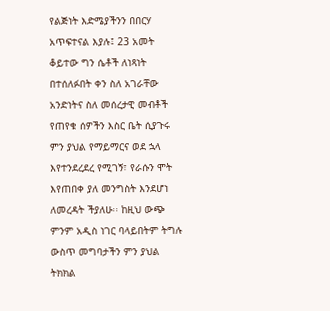የልጅነት እድሜያችንን በበርሃ አጥፍተናል እያሉ፤ 23 አመት ቆይተው ግን ሴቶች ለነጻነት በተሰለፉበት ቀን ስለ አገራቸው አንድነትና ስለ መሰረታዊ መብቶች የጠየቁ ሰዎችን እስር ቤት ሲያጉሩ ምን ያህል የማይማርና ወደ ኋላ እየተንደረደረ የሚገኝ፣ የራሱን ሞት እየጠበቀ ያለ መንግስት እንደሆነ ለመረዳት ችያለሁ፡፡ ከዚህ ውጭ ምንም አዲስ ነገር ባላይበትም ትግሉ ውስጥ መግባታችን ምን ያህል ትክክል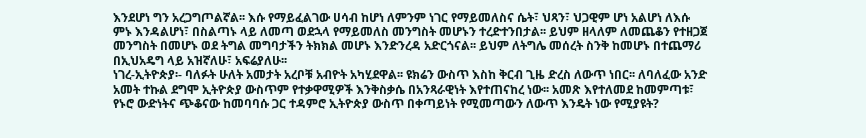እንደሆነ ግን አረጋግጦልኛል፡፡ እሱ የማይፈልገው ሀሳብ ከሆነ ለምንም ነገር የማይመለስና ሴት፣ ህጻን፣ ህጋዊም ሆነ አልሆነ ለእሱ ምኑ እንዳልሆነ፣ በስልጣኑ ላይ ለመጣ ወደኋላ የማይመለስ መንግስት መሆኑን ተረድተንበታል፡፡ ይህም ዘላለም ለመጨቆን የተዘጋጀ መንግስት በመሆኑ ወደ ትግል መግባታችን ትክክል መሆኑ እንድንረዳ አድርጎናል፡፡ ይህም ለትግሌ መሰረት ስንቅ ከመሆኑ በተጨማሪ በኢህአዴግ ላይ አዝኛለሁ፣ አፍሬያለሁ፡፡
ነገረ-ኢትዮጵያ፡- ባለፉት ሁለት አመታት አረቦቹ አብዮት አካሂደዋል፡፡ ዩክሬን ውስጥ እስከ ቅርብ ጊዜ ድረስ ለውጥ ነበር፡፡ ለባለፈው አንድ አመት ተኩል ደግሞ ኢትዮጵያ ውስጥም የተቃዋሚዎች እንቅስቃሴ በአንጻራዊነት እየተጠናከረ ነው፡፡ አመጽ እየተለመደ ከመምጣቱ፣ የኑሮ ውድነትና ጭቆናው ከመባባሱ ጋር ተዳምሮ ኢትዮጵያ ውስጥ በቀጣይነት የሚመጣውን ለውጥ እንዴት ነው የሚያዩት?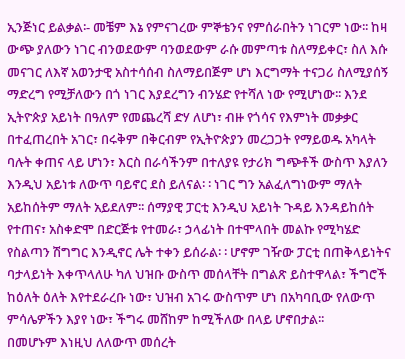ኢንጅነር ይልቃል፡- መቼም እኔ የምናገረው ምኞቴንና የምሰራበትን ነገርም ነው፡፡ ከዛ ውጭ ያለውን ነገር ብንወደውም ባንወደውም ራሱ መምጣቱ ስለማይቀር፣ ስለ እሱ መናገር ለእኛ አወንታዊ አስተሳሰብ ስለማይበጅም ሆነ እርግማት ተናጋሪ ስለሚያሰኝ ማድረግ የሚቻለውን በጎ ነገር እያደረግን ብንሄድ የተሻለ ነው የሚሆነው፡፡ እንደ ኢትዮጵያ አይነት በዓለም የመጨረሻ ድሃ ለሆነ፣ ብዙ የጎሳና የእምነት መቃቃር በተፈጠረበት አገር፣ በሩቅም በቅርብም የኢትዮጵያን መረጋጋት የማይወዱ አካላት ባሉት ቀጠና ላይ ሆነን፣ እርስ በራሳችንም በተለያዩ የታሪክ ግጭቶች ውስጥ እያለን እንዲህ አይነቱ ለውጥ ባይኖር ደስ ይለናል፡ ፡ ነገር ግን አልፈለግነውም ማለት አይከሰትም ማለት አይደለም፡፡ ሰማያዊ ፓርቲ እንዲህ አይነት ጉዳይ እንዳይከሰት የተጠና፣ አስቀድሞ በድርጅቱ የተመራ፣ ኃላፊነት በተሞላበት መልኩ የሚካሄድ የስልጣን ሽግግር እንዲኖር ሌት ተቀን ይሰራል፡ ፡ ሆኖም ገዥው ፓርቲ በጠቅላይነትና ባታላይነት እቀጥላለሁ ካለ ህዝቡ ውስጥ መሰላቸት በግልጽ ይስተዋላል፣ ችግሮች ከዕለት ዕለት እየተደራረቡ ነው፣ ህዝብ አገሩ ውስጥም ሆነ በአካባቢው የለውጥ ምሳሌዎችን እያየ ነው፣ ችግሩ መሸከም ከሚችለው በላይ ሆኖበታል፡፡
በመሆኑም እነዚህ ለለውጥ መሰረት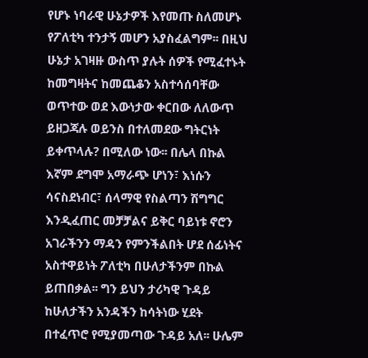የሆኑ ነባራዊ ሁኔታዎች እየመጡ ስለመሆኑ የፖለቲካ ተንታኝ መሆን አያስፈልግም፡፡ በዚህ ሁኔታ አገዛዙ ውስጥ ያሉት ሰዎች የሚፈተኑት ከመግዛትና ከመጨቆን አስተሳሰባቸው ወጥተው ወደ እውነታው ቀርበው ለለውጥ ይዘጋጃሉ ወይንስ በተለመደው ግትርነት ይቀጥላሉ? በሚለው ነው፡፡ በሌላ በኩል እኛም ደግሞ አማራጭ ሆነን፣ እነሱን ሳናስደነብር፣ ሰላማዊ የስልጣን ሽግግር እንዲፈጠር መቻቻልና ይቅር ባይነቱ ኖሮን አገራችንን ማዳን የምንችልበት ሆደ ሰፊነትና አስተዋይነት ፖለቲካ በሁለታችንም በኩል ይጠበቃል፡፡ ግን ይህን ታሪካዊ ጉዳይ ከሁለታችን አንዳችን ከሳትነው ሂደት በተፈጥሮ የሚያመጣው ጉዳይ አለ፡፡ ሁሌም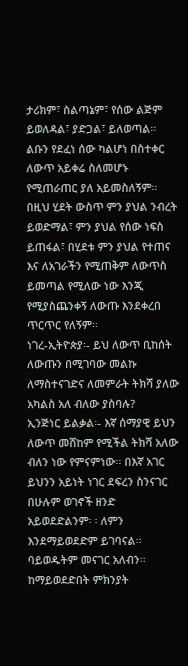ታሪክም፣ ስልጣኔም፣ የሰው ልጅም ይወለዳል፣ ያድጋል፣ ይለወጣል፡፡ ልቡን የደፈነ ሰው ካልሆነ በስተቀር ለውጥ አይቀሬ ስለመሆኑ የሚጠራጠር ያለ አይመስለኝም፡፡ በዚህ ሂደት ውስጥ ምን ያህል ንብረት ይወድማል፣ ምን ያህል የሰው ነፍስ ይጠፋል፣ በሂደቱ ምን ያህል የተጠና እና ለአገራችን የሚጠቅም ለውጥስ ይመጣል የሚለው ነው እንጂ የሚያስጨንቀኝ ለውጡ እንደቀረበ ጥርጥር የለኝም፡፡
ነገረ-ኢትዮጵያ፡- ይህ ለውጥ ቢከሰት ለውጡን በሚገባው መልኩ ለማስተናገድና ለመምራት ትክሻ ያለው አካልስ አለ ብለው ያስባሉ?
ኢንጅነር ይልቃል፡- እኛ ሰማያዊ ይህን ለውጥ መሸከም የሚችል ትክሻ አለው ብለን ነው የምናምነው፡፡ በእኛ አገር ይህንን አይነት ነገር ደፍረን ስንናገር በሁሉም ወገኖች ዘንድ አይወደድልንም፡ ፡ ለምን እንደማይወደድም ይገባናል፡፡ ባይወዱትም መናገር አለብን፡፡ ከማይወደድበት ምክንያት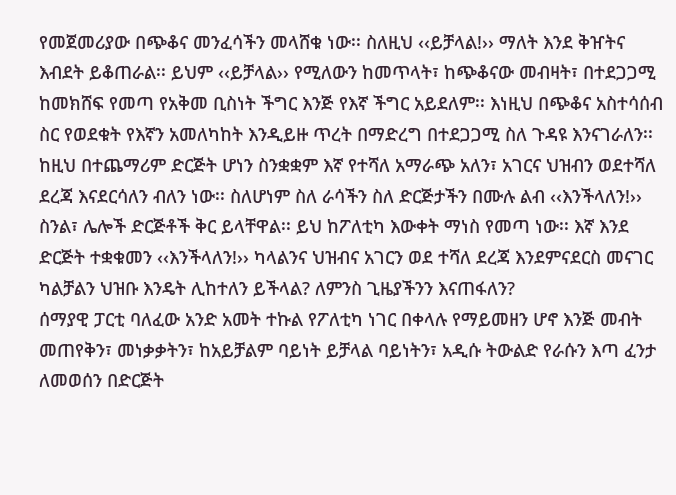የመጀመሪያው በጭቆና መንፈሳችን መላሸቁ ነው፡፡ ስለዚህ ‹‹ይቻላል!›› ማለት እንደ ቅዠትና እብደት ይቆጠራል፡፡ ይህም ‹‹ይቻላል›› የሚለውን ከመጥላት፣ ከጭቆናው መብዛት፣ በተደጋጋሚ ከመክሸፍ የመጣ የአቅመ ቢስነት ችግር እንጅ የእኛ ችግር አይደለም፡፡ እነዚህ በጭቆና አስተሳሰብ ስር የወደቁት የእኛን አመለካከት እንዲይዙ ጥረት በማድረግ በተደጋጋሚ ስለ ጉዳዩ እንናገራለን፡፡ ከዚህ በተጨማሪም ድርጅት ሆነን ስንቋቋም እኛ የተሻለ አማራጭ አለን፣ አገርና ህዝብን ወደተሻለ ደረጃ እናደርሳለን ብለን ነው፡፡ ስለሆነም ስለ ራሳችን ስለ ድርጅታችን በሙሉ ልብ ‹‹እንችላለን!›› ስንል፣ ሌሎች ድርጅቶች ቅር ይላቸዋል፡፡ ይህ ከፖለቲካ እውቀት ማነስ የመጣ ነው፡፡ እኛ እንደ ድርጅት ተቋቁመን ‹‹እንችላለን!›› ካላልንና ህዝብና አገርን ወደ ተሻለ ደረጃ እንደምናደርስ መናገር ካልቻልን ህዝቡ እንዴት ሊከተለን ይችላል? ለምንስ ጊዜያችንን እናጠፋለን?
ሰማያዊ ፓርቲ ባለፈው አንድ አመት ተኩል የፖለቲካ ነገር በቀላሉ የማይመዘን ሆኖ እንጅ መብት መጠየቅን፣ መነቃቃትን፣ ከአይቻልም ባይነት ይቻላል ባይነትን፣ አዲሱ ትውልድ የራሱን እጣ ፈንታ ለመወሰን በድርጅት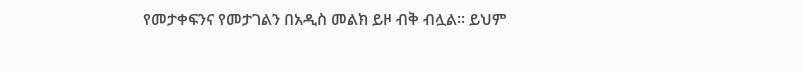የመታቀፍንና የመታገልን በአዲስ መልክ ይዞ ብቅ ብሏል፡፡ ይህም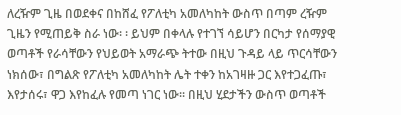ለረዥም ጊዜ በወደቀና በከሸፈ የፖለቲካ አመለካከት ውስጥ በጣም ረዥም ጊዜን የሚጠይቅ ስራ ነው፡ ፡ ይህም በቀላሉ የተገኘ ሳይሆን በርካታ የሰማያዊ ወጣቶች የራሳቸውን የህይወት አማራጭ ትተው በዚህ ጉዳይ ላይ ጥርሳቸውን ነክሰው፣ በግልጽ የፖለቲካ አመለካከት ሌት ተቀን ከአገዛዙ ጋር እየተጋፈጡ፣ እየታሰሩ፣ ዋጋ እየከፈሉ የመጣ ነገር ነው፡፡ በዚህ ሂደታችን ውስጥ ወጣቶች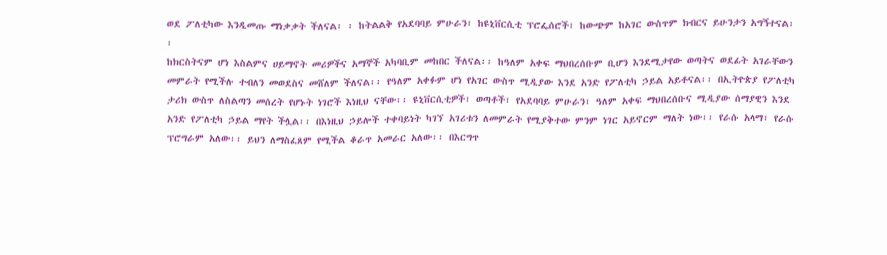ወደ ፖለቲካው እንዲመጡ ማነቃቃት ችለናል፡ ፡ ከትልልቅ የአደባባይ ምሁራን፣ ከዩኒቨርሲቲ ፕሮፌሰሮች፣ ከውጭም ከአገር ውስጥም ክብርና ይሁንታን አግኝተናል፡፡
ከክርስትናም ሆነ እስልምና ሀይማኖት መሪዎችና አማኞች አካባቢም መከበር ችለናል፡፡ ከዓለም አቀፍ ማህበረሰቡም ቢሆን እንደሚታየው ወጣትና ወደፊት አገራቸውን መምራት የሚችሉ ተብለን መወደስና መሸለም ችለናል፡፡ የዓለም አቀፉም ሆነ የአገር ውስጥ ሚዲያው እንደ አንድ የፖለቲካ ኃይል አይቶናል፡፡ በኢትዮጵያ የፖለቲካ ታሪክ ውስጥ ለስልጣን መሰረት የሆኑት ነገሮች እነዚህ ናቸው፡፡ ዩኒቨርሲቲዎች፣ ወጣቶች፣ የአደባባይ ምሁራን፣ ዓለም አቀፍ ማህበረሰቡና ሚዲያው ሰማያዊን እንደ አንድ የፖለቲካ ኃይል ማየት ችሏል፡፡ በእነዚህ ኃይሎች ተቀባይነት ካገኘ አገሪቱን ለመምራት የሚያቅተው ምንም ነገር አይኖርም ማለት ነው፡፡ የራሱ አላማ፣ የራሱ ፕሮግራም አለው፡፡ ይህን ለማስፈጸም የሚችል ቆራጥ አመራር አለው፡፡ በእርግጥ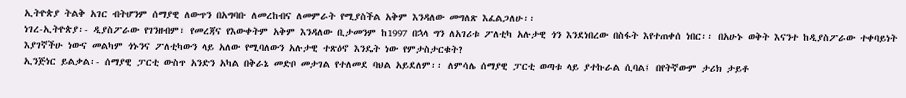ኢትዮጵያ ትልቅ አገር ብትሆንም ሰማያዊ ለውጥን በአግባቡ ለመረከብና ለመምራት የሚያስችል አቅም እንዳለው መግለጽ እፈልጋለሁ፡፡
ነገረ-ኢትዮጵያ፡- ዲያስፖራው የገንዘብም፣ የመረጃና የእውቀትም አቅም እንዳለው ቢታመንም ከ1997 በኋላ ግን ለአገሪቱ ፖለቲካ አሉታዊ ጎን እንደነበረው በስፋት እየተጠቀሰ ነበር፡፡ በአሁኑ ወቅት እናንተ ከዲያስፖራው ተቀባይነት እያገኛችሁ ነውና መልካም ጎኑንና ፖለቲካውን ላይ አለው የሚባለውን አሉታዊ ተጽዕኖ እንዴት ነው የምታስታርቁት?
ኢንጅነር ይልቃል፡- ሰማያዊ ፓርቲ ውስጥ አንድን አካል በቅራኔ መድቦ መታገል የተለመደ ባህል አይደለም፡፡ ለምሳሌ ሰማያዊ ፓርቲ ወጣቱ ላይ ያተኩራል ሲባል፤ በየትኛውም ታሪክ ታይቶ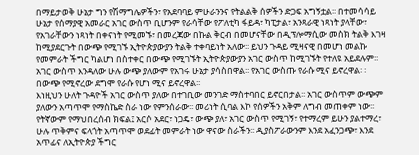በማይታወቅ ሁኔታ ግን የሽማግሌዎችን፣ የአደባባይ ምሁራንንና የትልልቅ ሰዎችን ድጋፍ አግኝቷል፡፡ በተመሳሳይ ሁኔታ የሰማያዊ አመራር አገር ውስጥ ቢሆንም የራሳቸው የፖለቲካ ፋይዳ፣ ካፒታል፣ አንጻራዊ ነጻነት ያላቸው፣ የአገራቸውን ነጻነት በቀናነት የሚመኙ፣ በመረጃው በኩል ቅርብ በመሆናቸው በዲፕሎማሲው መስክ ትልቅ እገዛ ከሚያደርጉት በውጭ የሚገኙ ኢትዮጵያውያን ትልቅ ተቀባይነት አለው፡፡ ይህን ጉዳይ ሚዛናዊ በመሆነ መልኩ የመምራት ችግር ካልሆነ በስተቀር በውጭ የሚገኙት ኢትዮጵያውያን አገር ውስጥ ከሚገኙት የተለዩ አይደሉም፡፡ አገር ውስጥ እንዳለው ሁሉ ውጭ ያለውም የአገሩ ሁኔታ ያሳስበዋል፡፡ የአገር ውስጡ የራሱ ሚና ይኖረዋል፡ ፡ በውጭ የሚኖረው ደግሞ የራሱ የሆነ ሚና ይኖረዋል፡፡
እነዚህን ሁለት ጉዳዮች አገር ውስጥ ያለው በተገቢው መንገድ ማስተባበር ይኖርበታል፡፡ አገር ውስጥም ውጭም ያለውን አጣጥሞ የማስኬድ ስራ ነው የምንሰራው፡፡ መሪነት ሲባል እኮ የሰዎችን አቅም ለግብ መጠቀም ነው፡፡ የትኛውም የማህበረሰብ ክፍል፤ አርሶ አደር፣ ነጋዴ፣ ውጭ ያለ፣ አገር ውስጥ የሚገኝ፣ የተማረም ይሁን ያልተማረ፣ ሁሉ ጥቅምና ፍላጎት አጣጥሞ ወደፊት መምራት ነው ዋናው ስራችን፡፡ ዲያስፖራውንም እንደ አፈንጋጭ፣ እንደ አጥፊና ለኢትዮጵያ ችግር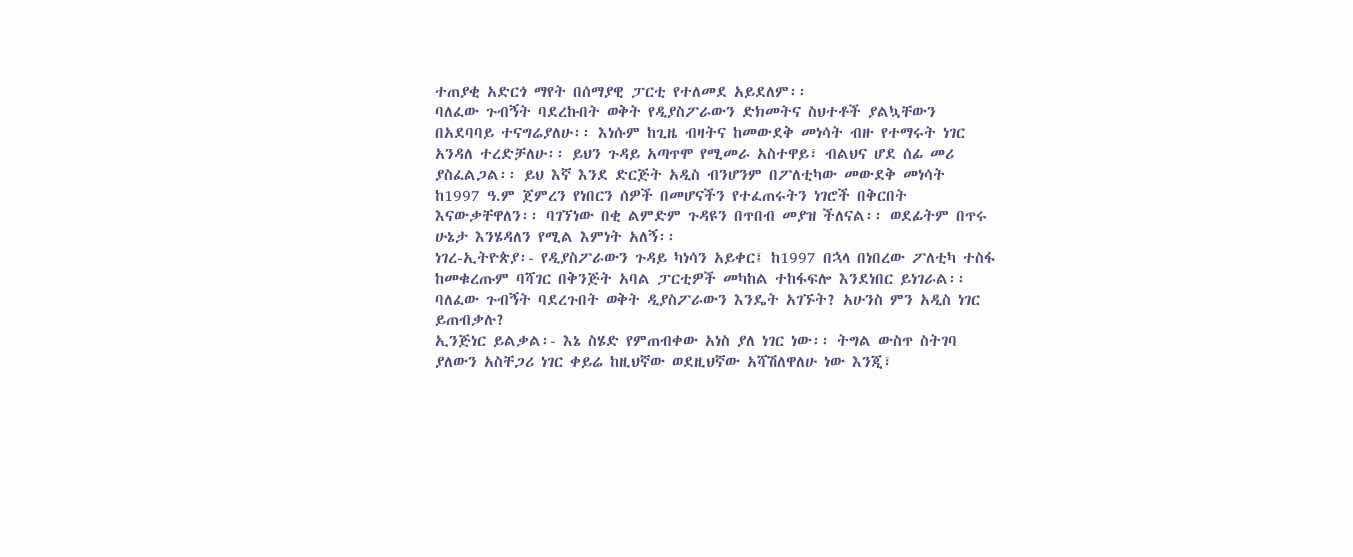ተጠያቂ አድርጎ ማየት በሰማያዊ ፓርቲ የተለመደ አይደለም፡፡
ባለፈው ጉብኝት ባደረኩበት ወቅት የዲያስፖራውን ድክመትና ስህተቶች ያልኳቸውን በአደባባይ ተናግሬያለሁ፡፡ እነሱም ከጊዜ ብዛትና ከመውደቅ መነሳት ብዙ የተማሩት ነገር አንዳለ ተረድቻለሁ፡፡ ይህን ጉዳይ አጣጥሞ የሚመራ አስተዋይ፣ ብልህና ሆደ ሰፊ መሪ ያስፈልጋል፡፡ ይህ እኛ እንደ ድርጅት አዲስ ብንሆንም በፖለቲካው መውደቅ መነሳት ከ1997 ዓ.ም ጀምረን የነበርን ሰዎች በመሆናችን የተፈጠሩትን ነገሮች በቅርበት እናውቃቸዋለን፡፡ ባገኘነው በቂ ልምድም ጉዳዩን በጥበብ መያዝ ችለናል፡፡ ወደፊትም በጥሩ ሁኔታ እንሄዳለን የሚል እምነት አለኝ፡፡
ነገረ-ኢትዮጵያ፡- የዲያስፖራውን ጉዳይ ካነሳን አይቀር፤ ከ1997 በኋላ በነበረው ፖለቲካ ተስፋ ከመቁረጡም ባሻገር በቅንጅት አባል ፓርቲዎች መካከል ተከፋፍሎ እንደነበር ይነገራል፡፡ ባለፈው ጉብኝት ባደረጉበት ወቅት ዲያስፖራውን እንዴት አገኙት? አሁንስ ምን አዲስ ነገር ይጠብቃሉ?
ኢንጅነር ይልቃል፡- እኔ ስሄድ የምጠብቀው አነስ ያለ ነገር ነው፡፡ ትግል ውስጥ ስትገባ ያለውን አስቸጋሪ ነገር ቀይሬ ከዚህኛው ወደዚህኛው አሻሽለዋለሁ ነው እንጂ፣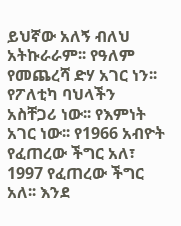ይህኛው አለኝ ብለህ አትኩራራም፡፡ የዓለም የመጨረሻ ድሃ አገር ነን፡፡ የፖለቲካ ባህላችን አስቸጋሪ ነው፡፡ የእምነት አገር ነው፡፡ የ1966 አብዮት የፈጠረው ችግር አለ፣ 1997 የፈጠረው ችግር አለ፡፡ እንደ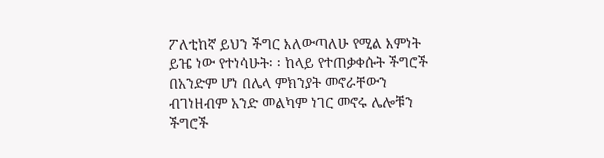ፖለቲከኛ ይህን ችግር እለውጣለሁ የሚል እምነት ይዤ ነው የተነሳሁት፡ ፡ ከላይ የተጠቃቀሱት ችግሮች በአንድም ሆነ በሌላ ምክንያት መኖራቸውን ብገነዘብም አንድ መልካም ነገር መኖሩ ሌሎቹን ችግሮች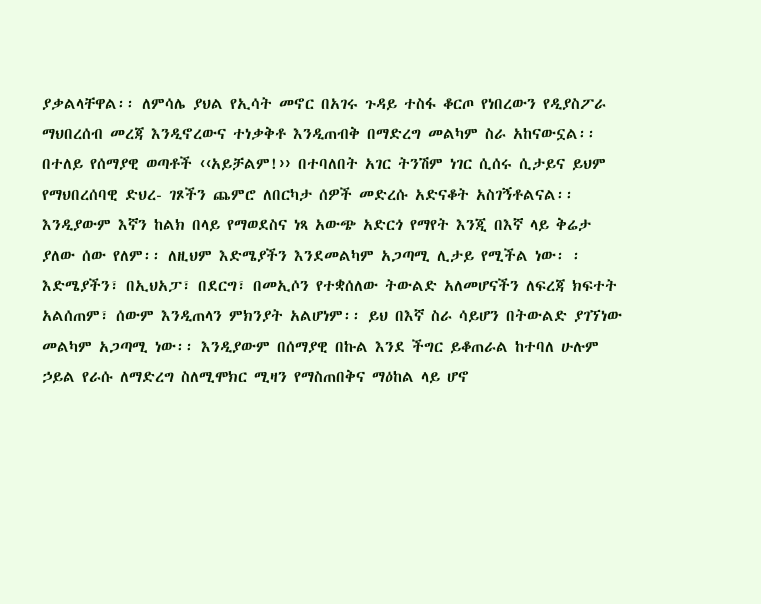ያቃልላቸዋል፡፡ ለምሳሌ ያህል የኢሳት መኖር በአገሩ ጉዳይ ተስፋ ቆርጦ የነበረውን የዲያስፖራ ማህበረሰብ መረጃ እንዲኖረውና ተነቃቅቶ እንዲጠብቅ በማድረግ መልካም ስራ አከናውኗል፡፡ በተለይ የሰማያዊ ወጣቶች ‹‹አይቻልም!›› በተባለበት አገር ትንሽም ነገር ሲሰሩ ሲታይና ይህም የማህበረሰባዊ ድህረ- ገጾችን ጨምሮ ለበርካታ ሰዎች መድረሱ አድናቆት አስገኝቶልናል፡፡
እንዲያውም እኛን ከልክ በላይ የማወደስና ነጻ አውጭ አድርጎ የማየት እንጂ በእኛ ላይ ቅሬታ ያለው ሰው የለም፡፡ ለዚህም እድሜያችን እንደመልካም አጋጣሚ ሊታይ የሚችል ነው፡ ፡ እድሜያችን፣ በኢህአፓ፣ በደርግ፣ በመኢሶን የተቋሰለው ትውልድ አለመሆናችን ለፍረጃ ክፍተት አልሰጠም፣ ሰውም እንዲጠላን ምክንያት አልሆነም፡፡ ይህ በእኛ ስራ ሳይሆን በትውልድ ያገኘነው መልካም አጋጣሚ ነው፡፡ እንዲያውም በሰማያዊ በኩል እንደ ችግር ይቆጠራል ከተባለ ሁሉም ኃይል የራሱ ለማድረግ ስለሚሞክር ሚዛን የማስጠበቅና ማዕከል ላይ ሆኖ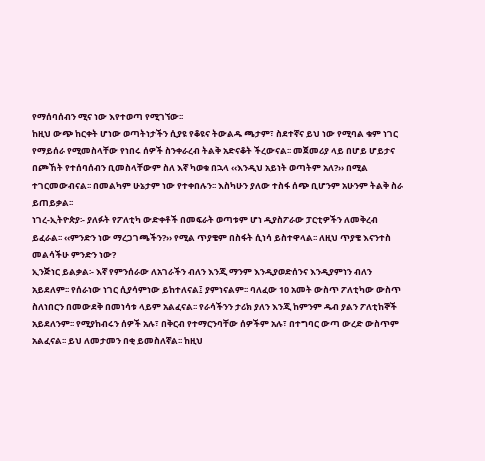የማሰባሰብን ሚና ነው እየተወጣ የሚገኘው፡፡
ከዚህ ውጭ ከርቀት ሆነው ወጣትነታችን ሲያዩ የቆዩና ትውልዱ ጫታም፣ ስደተኛና ይህ ነው የሚባል ቁም ነገር የማይሰራ የሚመስላቸው የነበሩ ሰዎች ስንቀራረብ ትልቅ አድናቆት ችረውናል፡፡ መጀመሪያ ላይ በሆይ ሆይታና በጮኸት የተሰባሰብን ቢመስላቸውም ስለ እኛ ካወቁ በኋላ ‹‹እንዲህ አይነት ወጣትም አለ?›› በሚል ተገርመውብናል፡፡ በመልካም ሁኔታም ነው የተቀበሉን፡፡ እስካሁን ያለው ተስፋ ሰጭ ቢሆንም አሁንም ትልቅ ስራ ይጠይቃል፡፡
ነገረ-ኢትዮጵያ፡- ያለፉት የፖለቲካ ውድቀቶች በመፍራት ወጣቱም ሆነ ዲያስፖራው ፓርቲዎችን ለመቅረብ ይፈራል፡፡ ‹‹ምንድን ነው ማረጋገጫችን?›› የሚል ጥያቄም በስፋት ሲነሳ ይስተዋላል፡፡ ለዚህ ጥያቄ እናንተስ መልሳችሁ ምንድን ነው?
ኢንጅነር ይልቃል፡- እኛ የምንሰራው ለአገራችን ብለን እንጂ ማንም እንዲያወድሰንና እንዲያምነን ብለን አይደለም፡፡ የሰራነው ነገር ሲያሳምነው ይከተለናል፤ ያምነናልም፡፡ ባለፈው 10 አመት ውስጥ ፖለቲካው ውስጥ ስለነበርን በመውደቅ በመነሳቱ ላይም አልፈናል፡፡ የራሳችንን ታሪክ ያለን እንጂ ከምንም ዱብ ያልን ፖለቲከኞች አይደለንም፡፡ የሚያከብሩን ሰዎች አሉ፣ በቅርብ የተማርንባቸው ሰዎችም አሉ፣ በተግባር ውጣ ውረድ ውስጥም አልፈናል፡፡ ይህ ለመታመን በቂ ይመስለኛል፡፡ ከዚህ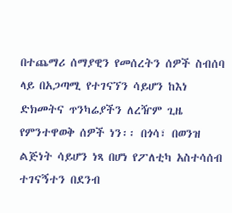በተጨማሪ ሰማያዊን የመሰረትን ሰዎች ስብሰባ ላይ በአጋጣሚ የተገናኘን ሳይሆን ከእነ ድክመትና ጥንካሬያችን ለረዥም ጊዜ የምንተዋወቅ ሰዎች ነን፡፡ በጎሳ፣ በወንዝ ልጅነት ሳይሆን ነጻ በሆነ የፖለቲካ አስተሳሰብ ተገናኝተን በደንብ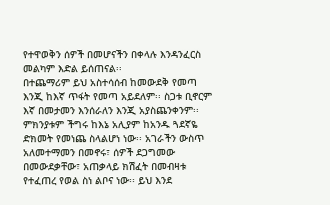የተዋወቅን ሰዎች በመሆናችን በቀላሉ እንዳንፈርስ መልካም እድል ይሰጠናል፡፡
በተጨማሪም ይህ አስተሳሰብ ከመውደቅ የመጣ እንጂ ከእኛ ጥፋት የመጣ አይደለም፡፡ ስጋቱ ቢኖርም እኛ በመታመን እንሰራለን እንጂ አያስጨንቀንም፡፡ ምክንያቱም ችግሩ ከእኔ አሊያም ከአንዱ ጓደኛዬ ድክመት የመነጨ ስላልሆነ ነው፡፡ አገራችን ውስጥ አለመተማመን በመኖሩ፣ ሰዎች ደጋግመው በመውደቃቸው፣ አጠቃላይ ክሽፈት በመብዛቱ የተፈጠረ የወል ስነ ልቦና ነው፡፡ ይህ እንደ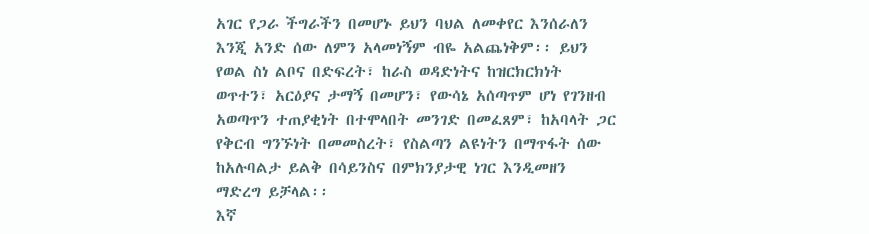አገር የጋራ ችግራችን በመሆኑ ይህን ባህል ለመቀየር እንሰራለን እንጂ አንድ ሰው ለምን አላመነኝም ብዬ አልጨነቅም፡፡ ይህን የወል ስነ ልቦና በድፍረት፣ ከራስ ወዳድነትና ከዝርክርክነት ወጥተን፣ አርዕያና ታማኝ በመሆን፣ የውሳኔ አሰጣጥም ሆነ የገንዘብ አወጣጥን ተጠያቂነት በተሞላበት መንገድ በመፈጸም፣ ከአባላት ጋር የቅርብ ግንኙነት በመመስረት፣ የስልጣን ልዩነትን በማጥፋት ሰው ከአሉባልታ ይልቅ በሳይንስና በምክንያታዊ ነገር እንዲመዘን ማድረግ ይቻላል፡፡
እኛ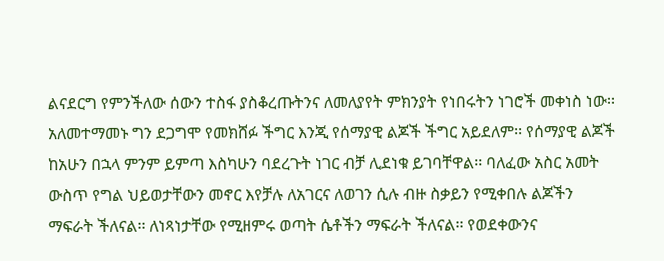ልናደርግ የምንችለው ሰውን ተስፋ ያስቆረጡትንና ለመለያየት ምክንያት የነበሩትን ነገሮች መቀነስ ነው፡፡ አለመተማመኑ ግን ደጋግሞ የመክሸፉ ችግር እንጂ የሰማያዊ ልጆች ችግር አይደለም፡፡ የሰማያዊ ልጆች ከአሁን በኋላ ምንም ይምጣ እስካሁን ባደረጉት ነገር ብቻ ሊደነቁ ይገባቸዋል፡፡ ባለፈው አስር አመት ውስጥ የግል ህይወታቸውን መኖር እየቻሉ ለአገርና ለወገን ሲሉ ብዙ ስቃይን የሚቀበሉ ልጆችን ማፍራት ችለናል፡፡ ለነጻነታቸው የሚዘምሩ ወጣት ሴቶችን ማፍራት ችለናል፡፡ የወደቀውንና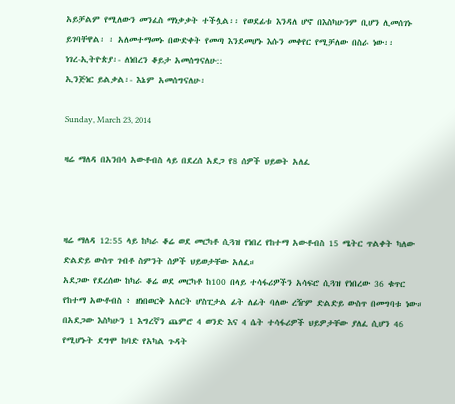አይቻልም የሚለውን መንፈስ ማነቃቃት ተችሏል፡፡ የወደፊቱ እንዳለ ሆኖ በእስካሁንም ቢሆን ሊመሰገኑ ይገባቸዋል፡ ፡ አለመተማመኑ በውድቀት የመጣ እንደመሆኑ እሱን መቀየር የሚቻለው በስራ ነው፡፡
ነገረ-ኢትዮጵያ፡- ለነበረን ቆይታ አመሰግናለሁ::
ኢንጅነር ይልቃል፡- እኔም አመሰግናለሁ፡

Sunday, March 23, 2014

ዛሬ ማለዳ በአንበሳ አውቶብስ ላይ በደረሰ አደጋ የ8 ሰዎች ህይወት አለፈ



ዛሬ ማለዳ 12:55 ላይ ከካራ ቆሬ ወደ መርካቶ ሲጓዝ የነበረ የከተማ አውቶብስ 15 ሜትር ጥልቀት ካለው ድልድይ ውስጥ ገብቶ ስምንት ሰዎች ህይወታቸው አለፈ።
አደጋው የደረሰው ከካራ ቆሬ ወደ መርካቶ ከ100 በላይ ተሳፋሪዎችን አሳፍሮ ሲጓዝ የነበረው 36 ቁጥር የከተማ አውቶብስ ፥ ዘነበወርቅ አለርት ሆስፒታል ፊት ለፊት ባለው ረዥም ድልድይ ውስጥ በመግባቱ ነው።
በአደጋው እስካሁን 1 እግረኛን ጨምሮ 4 ወንድ እና 4 ሴት ተሳፋሪዎች ህይዎታቸው ያለፈ ሲሆን 46 የሚሆኑት ደግሞ ከባድ የአካል ጉዳት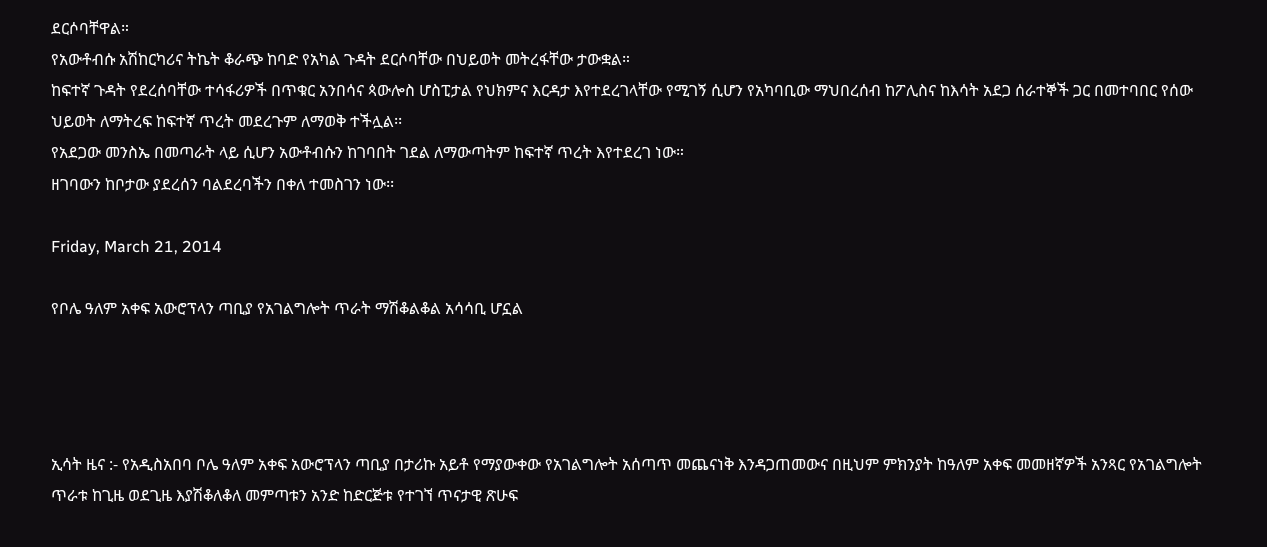ደርሶባቸዋል።
የአውቶብሱ አሽከርካሪና ትኬት ቆራጭ ከባድ የአካል ጉዳት ደርሶባቸው በህይወት መትረፋቸው ታውቋል።
ከፍተኛ ጉዳት የደረሰባቸው ተሳፋሪዎች በጥቁር አንበሳና ጳውሎስ ሆስፒታል የህክምና እርዳታ እየተደረገላቸው የሚገኝ ሲሆን የአካባቢው ማህበረሰብ ከፖሊስና ከእሳት አደጋ ሰራተኞች ጋር በመተባበር የሰው ህይወት ለማትረፍ ከፍተኛ ጥረት መደረጉም ለማወቅ ተችሏል፡፡
የአደጋው መንስኤ በመጣራት ላይ ሲሆን አውቶብሱን ከገባበት ገደል ለማውጣትም ከፍተኛ ጥረት እየተደረገ ነው።
ዘገባውን ከቦታው ያደረሰን ባልደረባችን በቀለ ተመስገን ነው፡፡

Friday, March 21, 2014

የቦሌ ዓለም አቀፍ አውሮፕላን ጣቢያ የአገልግሎት ጥራት ማሽቆልቆል አሳሳቢ ሆኗል




ኢሳት ዜና :- የአዲስአበባ ቦሌ ዓለም አቀፍ አውሮፕላን ጣቢያ በታሪኩ አይቶ የማያውቀው የአገልግሎት አሰጣጥ መጨናነቅ እንዳጋጠመውና በዚህም ምክንያት ከዓለም አቀፍ መመዘኛዎች አንጻር የአገልግሎት ጥራቱ ከጊዜ ወደጊዜ እያሽቆለቆለ መምጣቱን አንድ ከድርጅቱ የተገኘ ጥናታዊ ጽሁፍ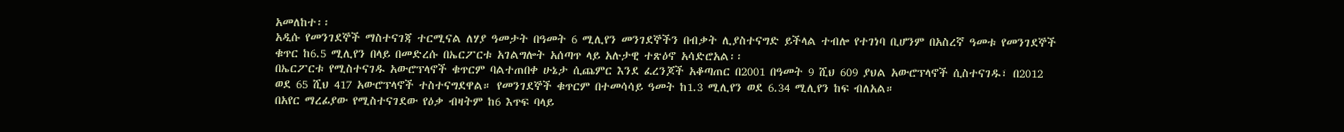አመለከተ፡፡
አዲሱ የመንገደኞች ማስተናገጃ ተርሚናል ለሃያ ዓመታት በዓመት 6 ሚሊየን መንገደኞችን በብቃት ሊያስተናግድ ይችላል ተብሎ የተገነባ ቢሆንም በአስረኛ ዓመቱ የመንገደኞች ቁጥር ከ6.5 ሚሊየን በላይ በመድረሱ በኤርፖርቱ አገልግሎት አሰጣጥ ላይ አሉታዊ ተጽዕኖ አሳድሮአል፡፡
በኤርፖርቱ የሚስተናገዱ አውሮፕላኖች ቁጥርም ባልተጠበቀ ሁኔታ ሲጨምር እንደ ፈረንጆች አቆጣጠር በ2001 በዓመት 9 ሺህ 609 ያህል አውሮፕላኖች ሲስተናገዱ፣ በ2012 ወደ 65 ሺህ 417 አውሮፕላኖች ተስተናግደዋል። የመንገደኞች ቁጥርም በተመሳሳይ ዓመት ከ1.3 ሚሊየን ወደ 6.34 ሚሊየን ከፍ ብለአል።
በአየር ማረፊያው የሚስተናገደው የዕቃ ብዛትም ከ6 እጥፍ ባላይ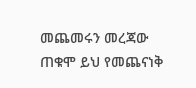መጨመሩን መረጃው ጠቁሞ ይህ የመጨናነቅ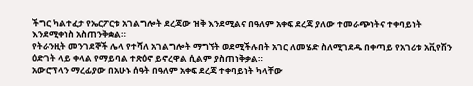ችግር ካልተፈታ የኤርፖርቱ አገልግሎት ደረጃው ዝቅ እንደሚልና በዓለም አቀፍ ደረጃ ያለው ተመራጭነትና ተቀባይነት እንደሚቀነስ አስጠንቅቋል።
የትራንዚት መንገደኞች ሌላ የተሻለ አገልግሎት ማግኘት ወደሚችሉበት አገር ለመሄድ ስለሚገደዱ በቀጣይ የአገሪቱ አቪየሽን ዕድገት ላይ ቀላል የማይባል ተጽዕኖ ይኖረዋል ሲልም ያስጠነቅቃል።
አውሮፕላን ማረፊያው በአሁኑ ሰዓት በዓለም አቀፍ ደረጃ ተቀባይነት ካላቸው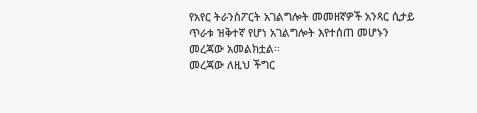የአየር ትራንስፖርት አገልግሎት መመዘኛዎች አንጻር ሲታይ ጥራቱ ዝቅተኛ የሆነ አገልግሎት እየተሰጠ መሆኑን መረጃው አመልክቷል፡፡
መረጃው ለዚህ ችግር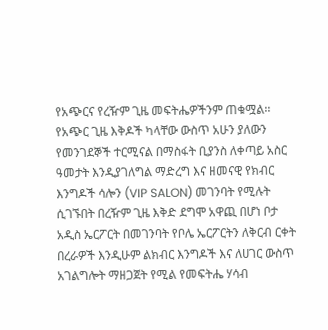የአጭርና የረዥም ጊዜ መፍትሔዎችንም ጠቁሟል፡፡ የአጭር ጊዜ እቅዶች ካላቸው ውስጥ አሁን ያለውን የመንገደኞች ተርሚናል በማስፋት ቢያንስ ለቀጣይ አስር ዓመታት እንዲያገለግል ማድረግ እና ዘመናዊ የክብር እንግዶች ሳሎን (VIP SALON) መገንባት የሚሉት ሲገኙበት በረዥም ጊዜ እቅድ ደግሞ አዋጪ በሆነ ቦታ አዲስ ኤርፖርት በመገንባት የቦሌ ኤርፖርትን ለቅርብ ርቀት በረራዎች እንዲሁም ልክብር እንግዶች እና ለሀገር ውስጥ አገልግሎት ማዘጋጀት የሚል የመፍትሔ ሃሳብ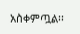አስቀምጧል፡፡